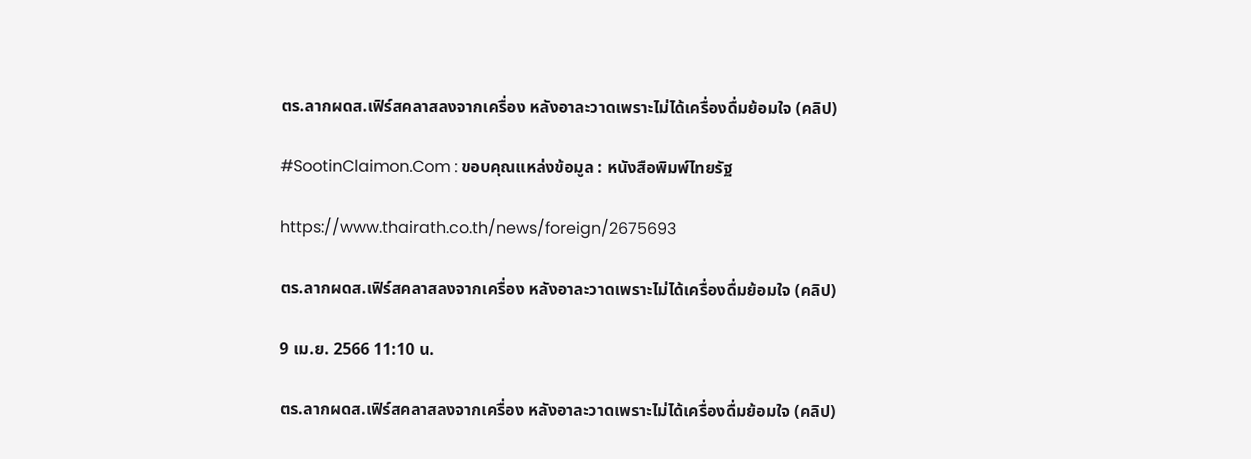ตร.ลากผดส.เฟิร์สคลาสลงจากเครื่อง หลังอาละวาดเพราะไม่ได้เครื่องดื่มย้อมใจ (คลิป)

#SootinClaimon.Com : ขอบคุณแหล่งข้อมูล : หนังสือพิมพ์ไทยรัฐ

https://www.thairath.co.th/news/foreign/2675693

ตร.ลากผดส.เฟิร์สคลาสลงจากเครื่อง หลังอาละวาดเพราะไม่ได้เครื่องดื่มย้อมใจ (คลิป)

9 เม.ย. 2566 11:10 น.

ตร.ลากผดส.เฟิร์สคลาสลงจากเครื่อง หลังอาละวาดเพราะไม่ได้เครื่องดื่มย้อมใจ (คลิป)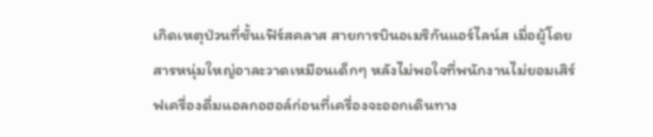เกิดเหตุป่วนที่ชั้นเฟิร์สคลาส สายการบินอเมริกันแอร์ไลน์ส เมื่อผู้โดยสารหนุ่มใหญ่อาละวาดเหมือนเด็กๆ หลังไม่พอใจที่พนักงานไม่ยอมเสิร์ฟเครื่องดื่มแอลกอฮอล์ก่อนที่เครื่องจะออกเดินทาง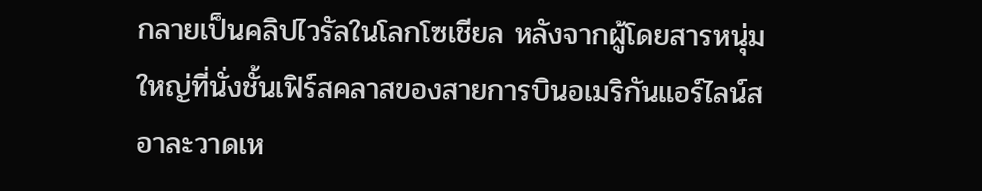กลายเป็นคลิปไวรัลในโลกโซเชียล หลังจากผู้โดยสารหนุ่มใหญ่ที่นั่งชั้นเฟิร์สคลาสของสายการบินอเมริกันแอร์ไลน์ส อาละวาดเห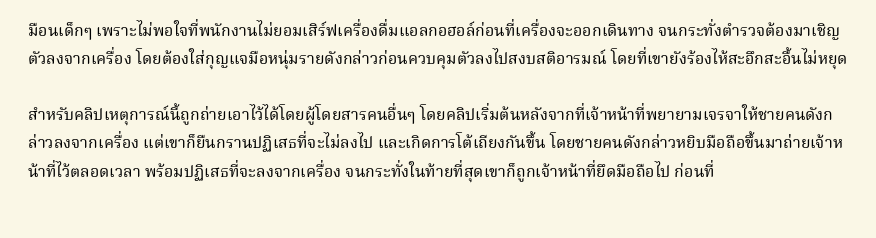มือนเด็กๆ เพราะไม่พอใจที่พนักงานไม่ยอมเสิร์ฟเครื่องดื่มแอลกอฮอล์ก่อนที่เครื่องจะออกเดินทาง จนกระทั่งตำรวจต้องมาเชิญตัวลงจากเครื่อง โดยต้องใส่กุญแจมือหนุ่มรายดังกล่าวก่อนควบคุมตัวลงไปสงบสติอารมณ์ โดยที่เขายังร้องไห้สะอึกสะอื้นไม่หยุด

สำหรับคลิปเหตุการณ์นี้ถูกถ่ายเอาไว้ได้โดยผู้โดยสารคนอื่นๆ โดยคลิปเริ่มต้นหลังจากที่เจ้าหน้าที่พยายามเจรจาให้ชายคนดังกล่าวลงจากเครื่อง แต่เขาก็ยืนกรานปฏิเสธที่จะไม่ลงไป และเกิดการโต้เถียงกันขึ้น โดยชายคนดังกล่าวหยิบมือถือขึ้นมาถ่ายเจ้าหน้าที่ไว้ตลอดเวลา พร้อมปฏิเสธที่จะลงจากเครื่อง จนกระทั่งในท้ายที่สุดเขาก็ถูกเจ้าหน้าที่ยึดมือถือไป ก่อนที่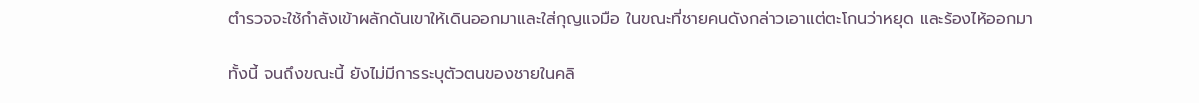ตำรวจจะใช้กำลังเข้าผลักดันเขาให้เดินออกมาและใส่กุญแจมือ ในขณะที่ชายคนดังกล่าวเอาแต่ตะโกนว่าหยุด และร้องไห้ออกมา

ทั้งนี้ จนถึงขณะนี้ ยังไม่มีการระบุตัวตนของชายในคลิ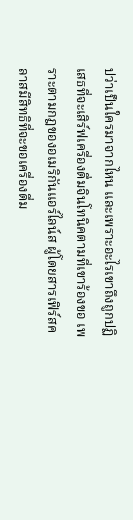ปว่าเป็นใครมาจากไหน และเพราะอะไรเขาถึงถูกปฏิเสธที่จะเสิร์ฟเครื่องดื่มจินโทนิคตามที่เขาร้องขอ เพราะตามกฎของอเมริกันแอร์ไลน์ส ผู้โดยสารเฟิร์สคลาสมีสิทธิที่จะขอเครื่องดื่ม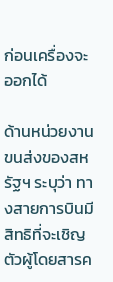ก่อนเครื่องจะออกได้

ด้านหน่วยงานขนส่งของสหรัฐฯ ระบุว่า ทางสายการบินมีสิทธิที่จะเชิญตัวผู้โดยสารค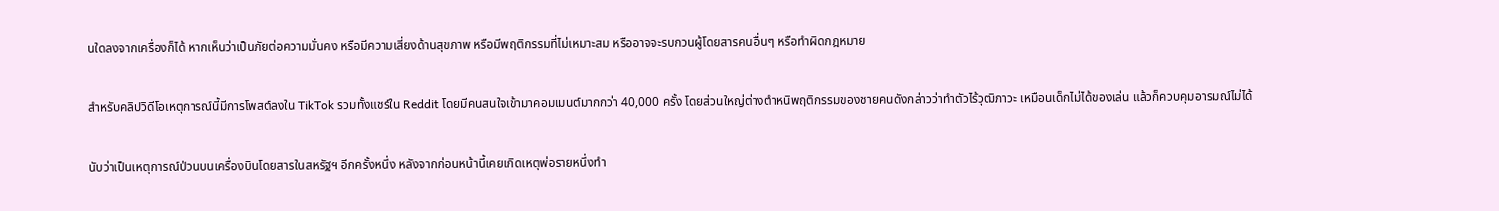นใดลงจากเครื่องก็ได้ หากเห็นว่าเป็นภัยต่อความมั่นคง หรือมีความเสี่ยงด้านสุขภาพ หรือมีพฤติกรรมที่ไม่เหมาะสม หรืออาจจะรบกวนผู้โดยสารคนอื่นๆ หรือทำผิดกฎหมาย

สำหรับคลิปวิดีโอเหตุการณ์นี้มีการโพสต์ลงใน TikTok รวมทั้งแชร์ใน Reddit โดยมีคนสนใจเข้ามาคอมเมนต์มากกว่า 40,000 ครั้ง โดยส่วนใหญ่ต่างตำหนิพฤติกรรมของชายคนดังกล่าวว่าทำตัวไร้วุฒิภาวะ เหมือนเด็กไม่ได้ของเล่น แล้วก็ควบคุมอารมณ์ไม่ได้

นับว่าเป็นเหตุการณ์ป่วนบนเครื่องบินโดยสารในสหรัฐฯ อีกครั้งหนึ่ง หลังจากก่อนหน้านี้เคยเกิดเหตุพ่อรายหนึ่งทำ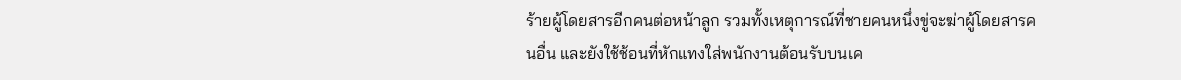ร้ายผู้โดยสารอีกคนต่อหน้าลูก รวมทั้งเหตุการณ์ที่ชายคนหนึ่งขู่จะฆ่าผู้โดยสารคนอื่น และยังใช้ช้อนที่หักแทงใส่พนักงานต้อนรับบนเค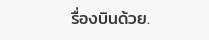รื่องบินด้วย.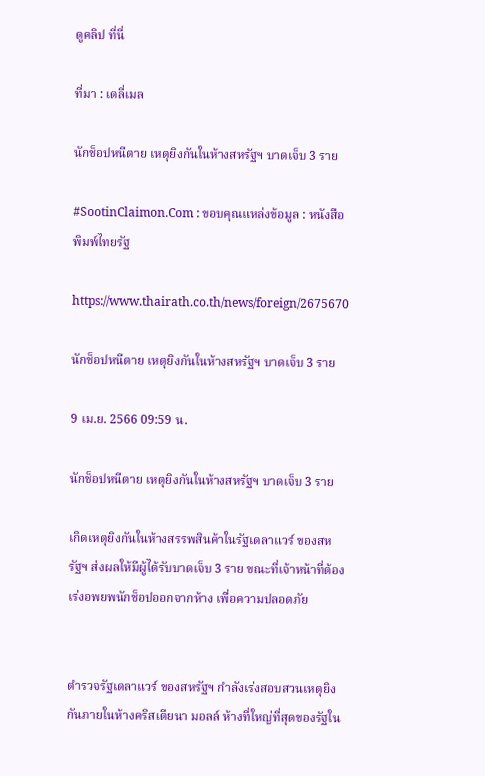ดูคลิป ที่นี่

ที่มา : เดลี่เมล

นักช็อปหนีตาย เหตุยิงกันในห้างสหรัฐฯ บาดเจ็บ 3 ราย

#SootinClaimon.Com : ขอบคุณแหล่งข้อมูล : หนังสือพิมพ์ไทยรัฐ

https://www.thairath.co.th/news/foreign/2675670

นักช็อปหนีตาย เหตุยิงกันในห้างสหรัฐฯ บาดเจ็บ 3 ราย

9 เม.ย. 2566 09:59 น.

นักช็อปหนีตาย เหตุยิงกันในห้างสหรัฐฯ บาดเจ็บ 3 ราย

เกิดเหตุยิงกันในห้างสรรพสินค้าในรัฐเดลาแวร์ ของสหรัฐฯ ส่งผลให้มีผู้ได้รับบาดเจ็บ 3 ราย ขณะที่เจ้าหน้าที่ต้องเร่งอพยพนักช็อปออกจากห้าง เพื่อความปลอดภัย


ตำรวจรัฐเดลาแวร์ ของสหรัฐฯ กำลังเร่งสอบสวนเหตุยิงกันภายในห้างคริสเตียนา มอลล์ ห้างที่ใหญ่ที่สุดของรัฐใน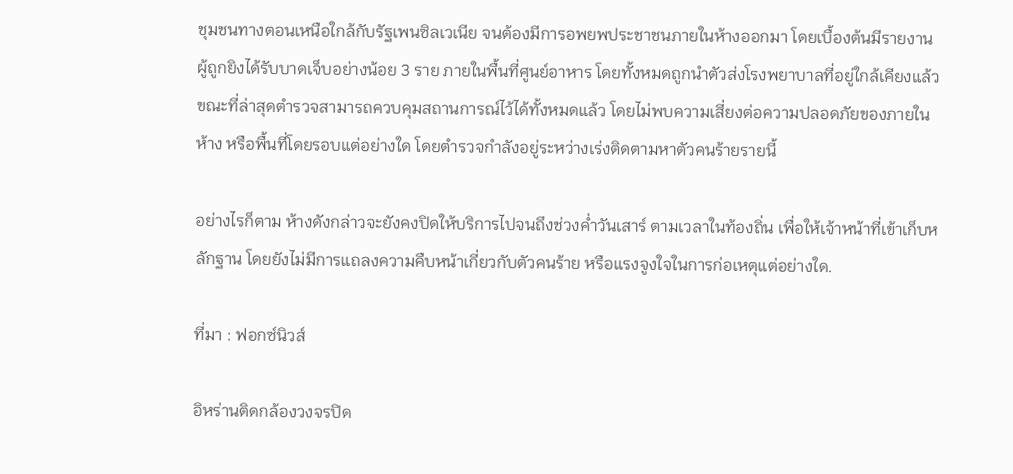ชุมชนทางตอนเหนือใกล้กับรัฐเพนซิลเวเนีย จนต้องมีการอพยพประชาชนภายในห้างออกมา โดยเบื้องต้นมีรายงานผู้ถูกยิงได้รับบาดเจ็บอย่างน้อย 3 ราย ภายในพื้นที่ศูนย์อาหาร โดยทั้งหมดถูกนำตัวส่งโรงพยาบาลที่อยู่ใกล้เคียงแล้ว ขณะที่ล่าสุดตำรวจสามารถควบคุมสถานการณ์ไว้ได้ทั้งหมดแล้ว โดยไม่พบความเสี่ยงต่อความปลอดภัยของภายในห้าง หรือพื้นที่โดยรอบแต่อย่างใด โดยตำรวจกำลังอยู่ระหว่างเร่งติดตามหาตัวคนร้ายรายนี้

อย่างไรก็ตาม ห้างดังกล่าวจะยังคงปิดให้บริการไปจนถึงช่วงค่ำวันเสาร์ ตามเวลาในท้องถิ่น เพื่อให้เจ้าหน้าที่เข้าเก็บหลักฐาน โดยยังไม่มีการแถลงความคืบหน้าเกี่ยวกับตัวคนร้าย หรือแรงจูงใจในการก่อเหตุแต่อย่างใด.

ที่มา : ฟอกซ์นิวส์

อิหร่านติดกล้องวงจรปิด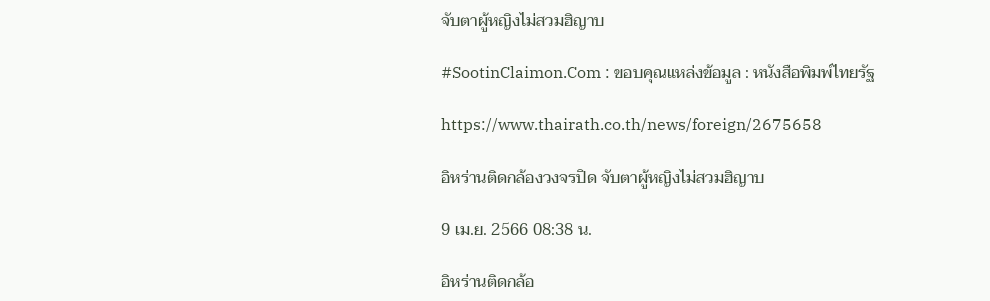จับตาผู้หญิงไม่สวมฮิญาบ

#SootinClaimon.Com : ขอบคุณแหล่งข้อมูล : หนังสือพิมพ์ไทยรัฐ

https://www.thairath.co.th/news/foreign/2675658

อิหร่านติดกล้องวงจรปิด จับตาผู้หญิงไม่สวมฮิญาบ

9 เม.ย. 2566 08:38 น.

อิหร่านติดกล้อ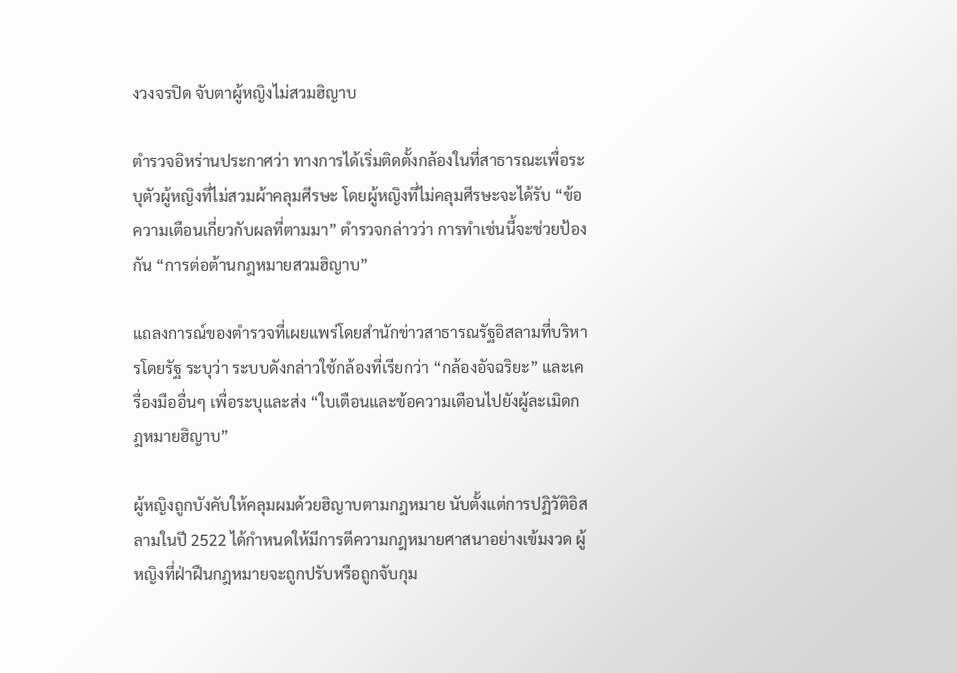งวงจรปิด จับตาผู้หญิงไม่สวมฮิญาบ

ตำรวจอิหร่านประกาศว่า ทางการได้เริ่มติดตั้งกล้องในที่สาธารณะเพื่อระบุตัวผู้หญิงที่ไม่สวมผ้าคลุมศีรษะ โดยผู้หญิงที่ไม่คลุมศีรษะจะได้รับ “ข้อความเตือนเกี่ยวกับผลที่ตามมา” ตำรวจกล่าวว่า การทำเช่นนี้จะช่วยป้องกัน “การต่อต้านกฎหมายสวมฮิญาบ”

แถลงการณ์ของตำรวจที่เผยแพร่โดยสำนักข่าวสาธารณรัฐอิสลามที่บริหารโดยรัฐ ระบุว่า ระบบดังกล่าวใช้กล้องที่เรียกว่า “กล้องอัจฉริยะ” และเครื่องมืออื่นๆ เพื่อระบุและส่ง “ใบเตือนและข้อความเตือนไปยังผู้ละเมิดกฎหมายฮิญาบ”

ผู้หญิงถูกบังคับให้คลุมผมด้วยฮิญาบตามกฎหมาย นับตั้งแต่การปฏิวัติอิสลามในปี 2522 ได้กำหนดให้มีการตีความกฎหมายศาสนาอย่างเข้มงวด ผู้หญิงที่ฝ่าฝืนกฎหมายจะถูกปรับหรือถูกจับกุม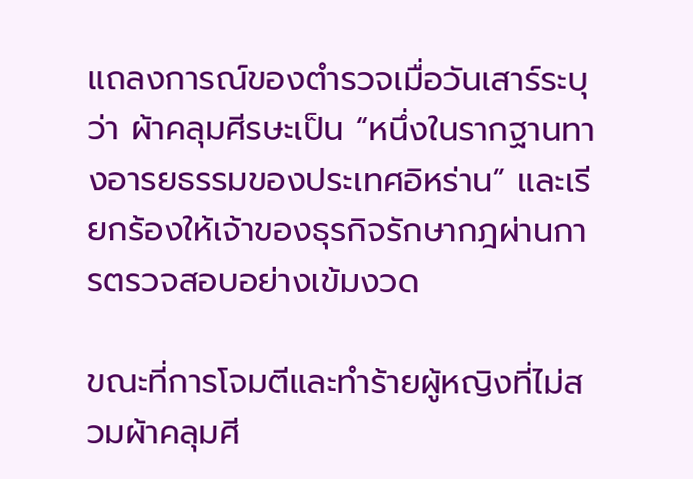แถลงการณ์ของตำรวจเมื่อวันเสาร์ระบุว่า ผ้าคลุมศีรษะเป็น “หนึ่งในรากฐานทางอารยธรรมของประเทศอิหร่าน” และเรียกร้องให้เจ้าของธุรกิจรักษากฎผ่านการตรวจสอบอย่างเข้มงวด

ขณะที่การโจมตีและทำร้ายผู้หญิงที่ไม่สวมผ้าคลุมศี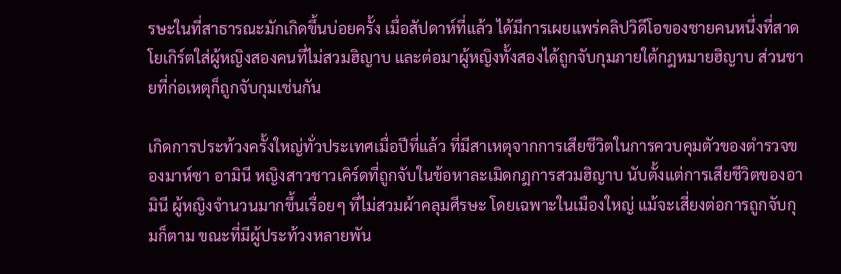รษะในที่สาธารณะมักเกิดขึ้นบ่อยครั้ง เมื่อสัปดาห์ที่แล้ว ได้มีการเผยแพร่คลิปวิดีโอของชายคนหนึ่งที่สาดโยเกิร์ตใส่ผู้หญิงสองคนที่ไม่สวมฮิญาบ และต่อมาผู้หญิงทั้งสองได้ถูกจับกุมภายใต้กฎหมายฮิญาบ ส่วนชายที่ก่อเหตุก็ถูกจับกุมเช่นกัน

เกิดการประท้วงครั้งใหญ่ทั่วประเทศเมื่อปีที่แล้ว ที่มีสาเหตุจากการเสียชีวิตในการควบคุมตัวของตำรวจของมาห์ซา อามินี หญิงสาวชาวเคิร์ดที่ถูกจับในข้อหาละเมิดกฎการสวมฮิญาบ นับตั้งแต่การเสียชีวิตของอามินี ผู้หญิงจำนวนมากขึ้นเรื่อยๆ ที่ไม่สวมผ้าคลุมศีรษะ โดยเฉพาะในเมืองใหญ่ แม้จะเสี่ยงต่อการถูกจับกุมก็ตาม ขณะที่มีผู้ประท้วงหลายพัน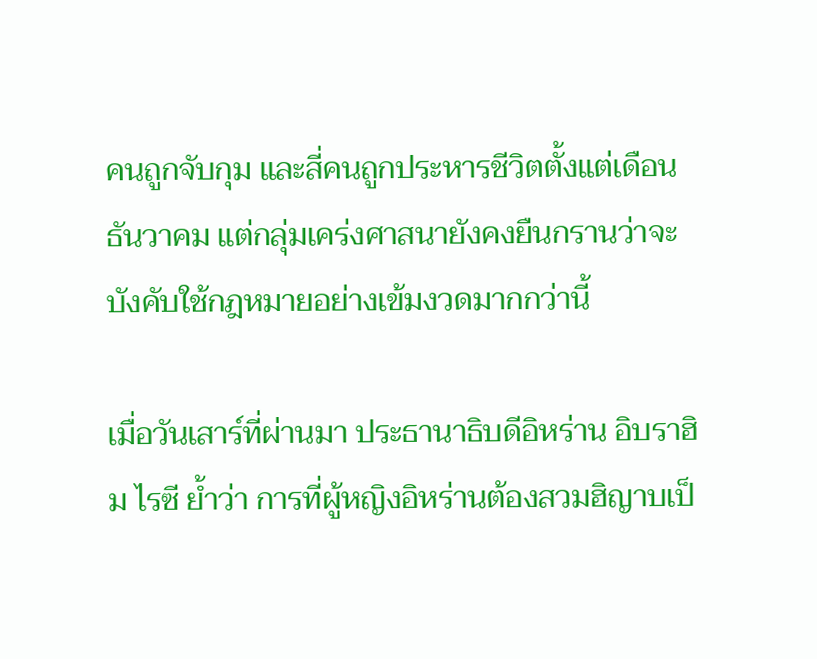คนถูกจับกุม และสี่คนถูกประหารชีวิตตั้งแต่เดือนธันวาคม แต่กลุ่มเคร่งศาสนายังคงยืนกรานว่าจะบังคับใช้กฎหมายอย่างเข้มงวดมากกว่านี้

เมื่อวันเสาร์ที่ผ่านมา ประธานาธิบดีอิหร่าน อิบราฮิม ไรซี ย้ำว่า การที่ผู้หญิงอิหร่านต้องสวมฮิญาบเป็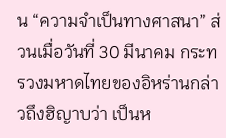น “ความจำเป็นทางศาสนา” ส่วนเมื่อวันที่ 30 มีนาคม กระทรวงมหาดไทยของอิหร่านกล่าวถึงฮิญาบว่า เป็นห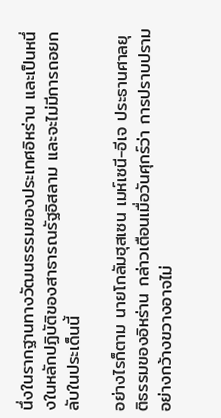นึ่งในรากฐานทางวัฒนธรรมของประเทศอิหร่าน และเป็นหนึ่งในหลักปฏิบัติของสาธารณรัฐอิสลาม และจะไม่มีการถอยกลับในประเด็นนี้

อย่างไรก็ตาม นายโกลัมฮุสเซน เมห์เซนี-อีเจ ประธานศาลยุติธรรมของอิหร่าน กล่าวเตือนเมื่อวันศุกร์ว่า การปราบปรามอย่างกว้างขวางอาจไม่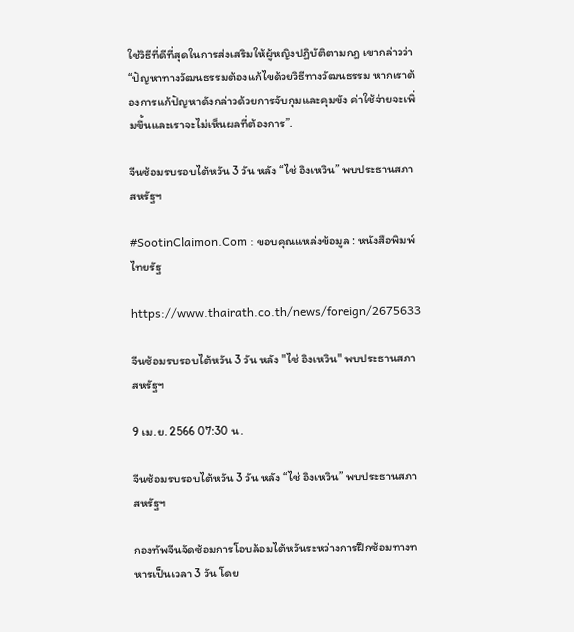ใช่วิธีที่ดีที่สุดในการส่งเสริมให้ผู้หญิงปฏิบัติตามกฎ เขากล่าวว่า “ปัญหาทางวัฒนธรรมต้องแก้ไขด้วยวิธีทางวัฒนธรรม หากเราต้องการแก้ปัญหาดังกล่าวด้วยการจับกุมและคุมขัง ค่าใช้จ่ายจะเพิ่มขึ้นและเราจะไม่เห็นผลที่ต้องการ”.

จีนซ้อมรบรอบไต้หวัน 3 วัน หลัง “ไช่ อิงเหวิน” พบประธานสภาสหรัฐฯ

#SootinClaimon.Com : ขอบคุณแหล่งข้อมูล : หนังสือพิมพ์ไทยรัฐ

https://www.thairath.co.th/news/foreign/2675633

จีนซ้อมรบรอบไต้หวัน 3 วัน หลัง "ไช่ อิงเหวิน" พบประธานสภาสหรัฐฯ

9 เม.ย. 2566 07:30 น.

จีนซ้อมรบรอบไต้หวัน 3 วัน หลัง “ไช่ อิงเหวิน” พบประธานสภาสหรัฐฯ

กองทัพจีนจัดซ้อมการโอบล้อมไต้หวันระหว่างการฝึกซ้อมทางทหารเป็นเวลา 3 วัน โดย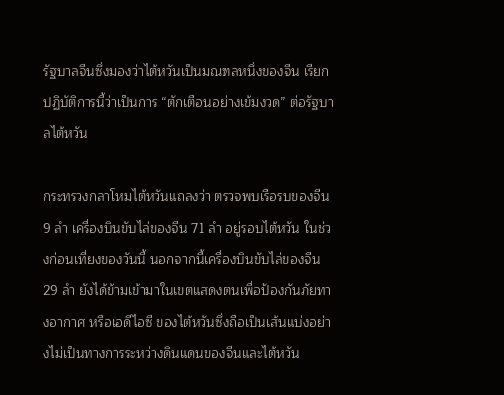รัฐบาลจีนซึ่งมองว่าไต้หวันเป็นมณฑลหนึ่งของจีน เรียกปฏิบัติการนี้ว่าเป็นการ “ตักเตือนอย่างเข้มงวด” ต่อรัฐบาลไต้หวัน

กระทรวงกลาโหมไต้หวันแถลงว่า ตรวจพบเรือรบของจีน 9 ลำ เครื่องบินขับไล่ของจีน 71 ลำ อยู่รอบไต้หวัน ในช่วงก่อนเที่ยงของวันนี้ นอกจากนี้เครื่องบินขับไล่ของจีน 29 ลำ ยังได้ข้ามเข้ามาในเขตแสดงตนเพื่อป้องกันภัยทางอากาศ หรือเอดีไอซี ของไต้หวันซึ่งถือเป็นเส้นแบ่งอย่างไม่เป็นทางการระหว่างดินแดนของจีนและไต้หวัน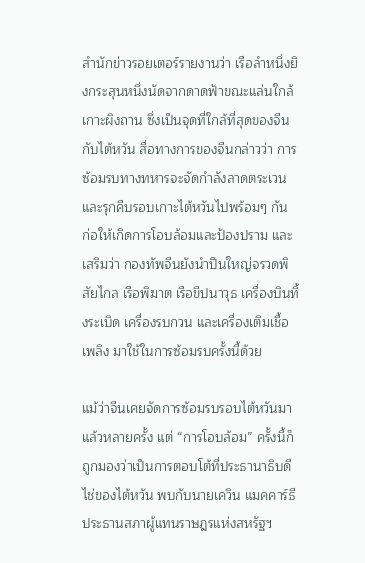สำนักข่าวรอยเตอร์รายงานว่า เรือลำหนึ่งยิงกระสุนหนึ่งนัดจากดาดฟ้าขณะแล่นใกล้เกาะผิงถาน ซึ่งเป็นจุดที่ใกล้ที่สุดของจีนกับไต้หวัน สื่อทางการของจีนกล่าวว่า การซ้อมรบทางทหารจะจัดกำลังลาดตระเวนและรุกคืบรอบเกาะไต้หวันไปพร้อมๆ กัน ก่อให้เกิดการโอบล้อมและป้องปราม และเสริมว่า กองทัพจีนยังนำปืนใหญ่จรวดพิสัยไกล เรือพิฆาต เรือขีปนาวุธ เครื่องบินทิ้งระเบิด เครื่องรบกวน และเครื่องเติมเชื้อเพลิง มาใช้ในการซ้อมรบครั้งนี้ด้วย

แม้ว่าจีนเคยจัดการซ้อมรบรอบไต้หวันมาแล้วหลายครั้ง แต่ “การโอบล้อม” ครั้งนี้ก็ถูกมองว่าเป็นการตอบโต้ที่ประธานาธิบดีไช่ของไต้หวัน พบกับนายเควิน แมคคาร์ธี ประธานสภาผู้แทนราษฎรแห่งสหรัฐฯ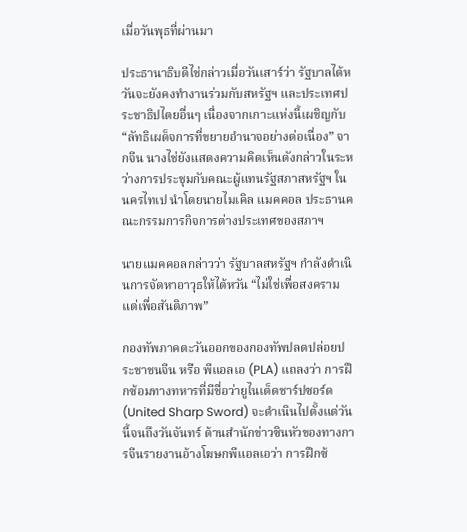เมื่อวันพุธที่ผ่านมา

ประธานาธิบดีไช่กล่าวเมื่อวันเสาร์ว่า รัฐบาลไต้หวันจะยังคงทำงานร่วมกับสหรัฐฯ และประเทศประชาธิปไตยอื่นๆ เนื่องจากเกาะแห่งนี้เผชิญกับ “ลัทธิเผด็จการที่ขยายอำนาจอย่างต่อเนื่อง” จากจีน นางไช่ยังแสดงความคิดเห็นดังกล่าวในระหว่างการประชุมกับคณะผู้แทนรัฐสภาสหรัฐฯ ในนครไทเป นำโดยนายไมเคิล แมคคอล ประธานคณะกรรมการกิจการต่างประเทศของสภาฯ

นายแมคคอลกล่าวว่า รัฐบาลสหรัฐฯ กำลังดำเนินการจัดหาอาวุธให้ไต้หวัน “ไม่ใช่เพื่อสงคราม แต่เพื่อสันติภาพ”

กองทัพภาคตะวันออกของกองทัพปลดปล่อยประชาชนจีน หรือ พีแอลเอ (PLA) แถลงว่า การฝึกซ้อมทางทหารที่มีชื่อว่ายูไนเต็ดชาร์ปซอร์ด (United Sharp Sword) จะดำเนินไปตั้งแต่วันนี้จนถึงวันจันทร์ ด้านสำนักข่าวซินหัวของทางการจีนรายงานอ้างโฆษกพีแอลเอว่า การฝึกซ้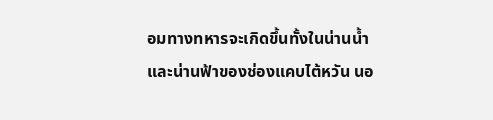อมทางทหารจะเกิดขึ้นทั้งในน่านน้ำและน่านฟ้าของช่องแคบไต้หวัน นอ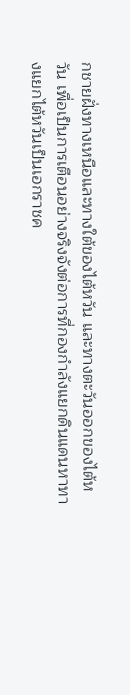กชายฝั่งทางเหนือและทางใต้ของไต้หวัน และทางตะวันออกของไต้หวัน เพื่อเป็นการเตือนอย่างจริงจังต่อการที่กองกำลังแยกดินแดนหาทางแยกไต้หวันเป็นเอกราชค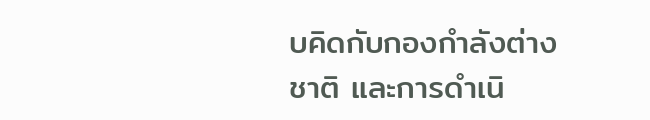บคิดกับกองกำลังต่างชาติ และการดำเนิ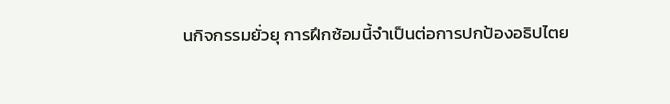นกิจกรรมยั่วยุ การฝึกซ้อมนี้จำเป็นต่อการปกป้องอธิปไตย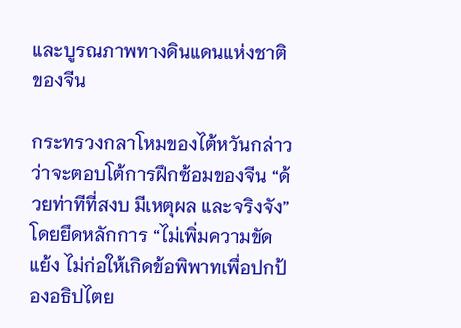และบูรณภาพทางดินแดนแห่งชาติของจีน

กระทรวงกลาโหมของไต้หวันกล่าวว่าจะตอบโต้การฝึกซ้อมของจีน “ด้วยท่าทีที่สงบ มีเหตุผล และจริงจัง” โดยยึดหลักการ “ไม่เพิ่มความขัดแย้ง ไม่ก่อให้เกิดข้อพิพาทเพื่อปกป้องอธิปไตย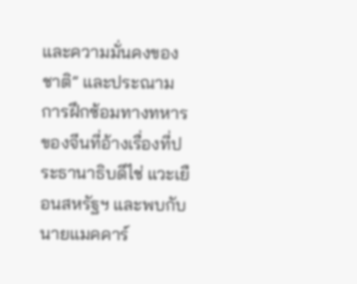และความมั่นคงของชาติ” และประณามการฝึกซ้อมทางทหารของจีนที่อ้างเรื่องที่ประธานาธิบดีไช่ แวะเยือนสหรัฐฯ และพบกับนายแมคคาร์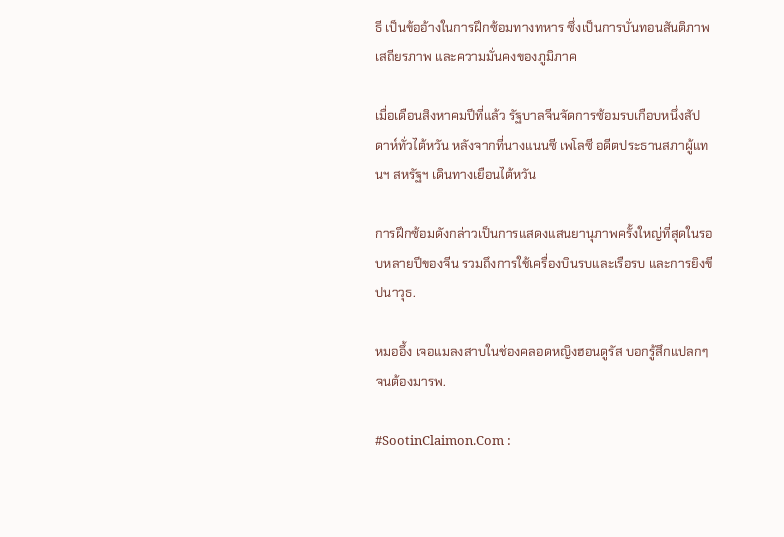ธี เป็นข้ออ้างในการฝึกซ้อมทางทหาร ซึ่งเป็นการบั่นทอนสันติภาพ เสถียรภาพ และความมั่นคงของภูมิภาค

เมื่อเดือนสิงหาคมปีที่แล้ว รัฐบาลจีนจัดการซ้อมรบเกือบหนึ่งสัปดาห์ทั่วไต้หวัน หลังจากที่นางแนนซี เพโลซี อดีตประธานสภาผู้แทนฯ สหรัฐฯ เดินทางเยือนไต้หวัน

การฝึกซ้อมดังกล่าวเป็นการแสดงแสนยานุภาพครั้งใหญ่ที่สุดในรอบหลายปีของจีน รวมถึงการใช้เครื่องบินรบและเรือรบ และการยิงขีปนาวุธ.

หมออึ้ง เจอแมลงสาบในช่องคลอดหญิงฮอนดูรัส บอกรู้สึกแปลกๆ จนต้องมารพ.

#SootinClaimon.Com :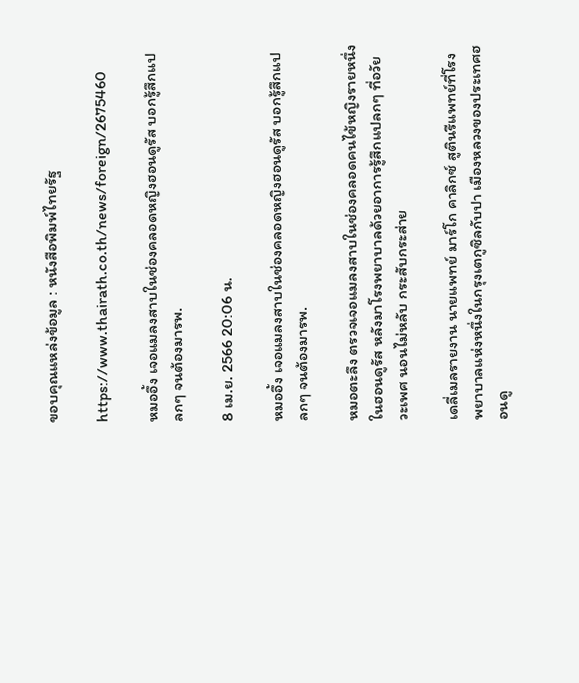ขอบคุณแหล่งข้อมูล : หนังสือพิมพ์ไทยรัฐ

https://www.thairath.co.th/news/foreign/2675460

หมออึ้ง เจอแมลงสาบในช่องคลอดหญิงฮอนดูรัส บอกรู้สึกแปลกๆ จนต้องมารพ.

8 เม.ย. 2566 20:06 น.

หมออึ้ง เจอแมลงสาบในช่องคลอดหญิงฮอนดูรัส บอกรู้สึกแปลกๆ จนต้องมารพ.

หมอตะลึง ตรวจเจอแมลงสาบในช่องคลอดคนไข้หญิงรายหนึ่งในฮอนดูรัส หลังมาโรงพยาบาลด้วยอาการรู้สึกแปลกๆ ที่อวัยวะเพศ นอนไม่หลับ กระสับกระส่าย

เดลี่เมลรายงาน นายแพทย์ มาร์โก คาลิกซ์ สูตินรีแพทย์ที่โรงพยาบาลแห่งหนึ่งในกรุงเตกูซิลกับปา เมืองหลวงของประเทศฮอนดู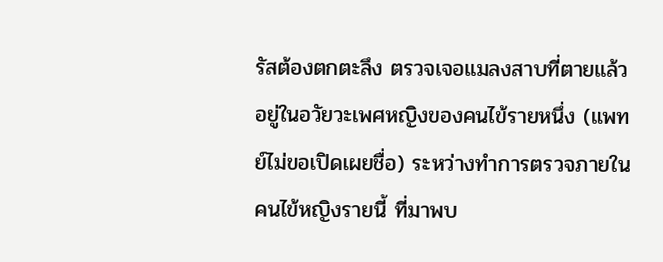รัสต้องตกตะลึง ตรวจเจอแมลงสาบที่ตายแล้วอยู่ในอวัยวะเพศหญิงของคนไข้รายหนึ่ง (แพทย์ไม่ขอเปิดเผยชื่อ) ระหว่างทำการตรวจภายในคนไข้หญิงรายนี้ ที่มาพบ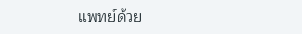แพทย์ด้วย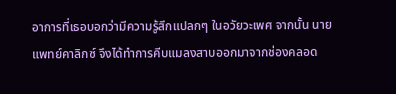อาการที่เธอบอกว่ามีความรู้สึกแปลกๆ ในอวัยวะเพศ จากนั้น นายแพทย์คาลิกซ์ จึงได้ทำการคีบแมลงสาบออกมาจากช่องคลอด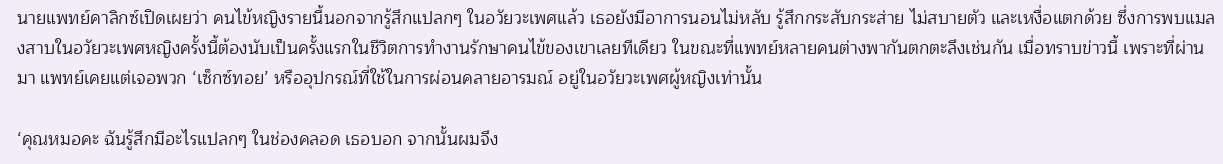นายแพทย์คาลิกซ์เปิดเผยว่า คนไข้หญิงรายนี้นอกจากรู้สึกแปลกๆ ในอวัยวะเพศแล้ว เธอยังมีอาการนอนไม่หลับ รู้สึกกระสับกระส่าย ไม่สบายตัว และเหงื่อแตกด้วย ซึ่งการพบแมลงสาบในอวัยวะเพศหญิงครั้งนี้ต้องนับเป็นครั้งแรกในชีวิตการทำงานรักษาคนไข้ของเขาเลยทีเดียว ในขณะที่แพทย์หลายคนต่างพากันตกตะลึงเช่นกัน เมื่อทราบข่าวนี้ เพราะที่ผ่านมา แพทย์เคยแต่เจอพวก ‘เซ็กซ์ทอย’ หรืออุปกรณ์ที่ใช้ในการผ่อนคลายอารมณ์ อยู่ในอวัยวะเพศผู้หญิงเท่านั้น

‘คุณหมอคะ ฉันรู้สึกมีอะไรแปลกๆ ในช่องคลอด เธอบอก จากนั้นผมจึง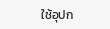ใช้อุปก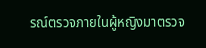รณ์ตรวจภายในผู้หญิงมาตรวจ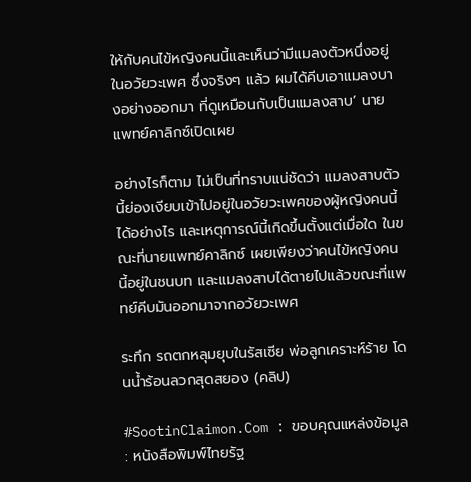ให้กับคนไข้หญิงคนนี้และเห็นว่ามีแมลงตัวหนึ่งอยู่ในอวัยวะเพศ ซึ่งจริงๆ แล้ว ผมได้คีบเอาแมลงบางอย่างออกมา ที่ดูเหมือนกับเป็นแมลงสาบ’ นายแพทย์คาลิกซ์เปิดเผย

อย่างไรก็ตาม ไม่เป็นที่ทราบแน่ชัดว่า แมลงสาบตัวนี้ย่องเงียบเข้าไปอยู่ในอวัยวะเพศของผู้หญิงคนนี้ได้อย่างไร และเหตุการณ์นี้เกิดขึ้นตั้งแต่เมื่อใด ในขณะที่นายแพทย์คาลิกซ์ เผยเพียงว่าคนไข้หญิงคนนี้อยู่ในชนบท และแมลงสาบได้ตายไปแล้วขณะที่แพทย์คีบมันออกมาจากอวัยวะเพศ

ระทึก รถตกหลุมยุบในรัสเซีย พ่อลูกเคราะห์ร้าย โดนน้ำร้อนลวกสุดสยอง (คลิป)

#SootinClaimon.Com : ขอบคุณแหล่งข้อมูล : หนังสือพิมพ์ไทยรัฐ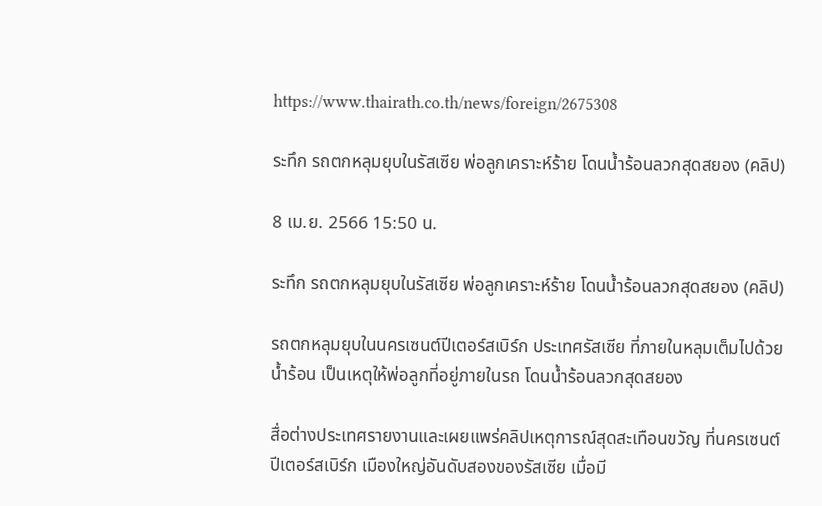https://www.thairath.co.th/news/foreign/2675308

ระทึก รถตกหลุมยุบในรัสเซีย พ่อลูกเคราะห์ร้าย โดนน้ำร้อนลวกสุดสยอง (คลิป)

8 เม.ย. 2566 15:50 น.

ระทึก รถตกหลุมยุบในรัสเซีย พ่อลูกเคราะห์ร้าย โดนน้ำร้อนลวกสุดสยอง (คลิป)

รถตกหลุมยุบในนครเซนต์ปีเตอร์สเบิร์ก ประเทศรัสเซีย ที่ภายในหลุมเต็มไปด้วยน้ำร้อน เป็นเหตุให้พ่อลูกที่อยู่ภายในรถ โดนน้ำร้อนลวกสุดสยอง

สื่อต่างประเทศรายงานและเผยแพร่คลิปเหตุการณ์สุดสะเทือนขวัญ ที่นครเซนต์ปีเตอร์สเบิร์ก เมืองใหญ่อันดับสองของรัสเซีย เมื่อมี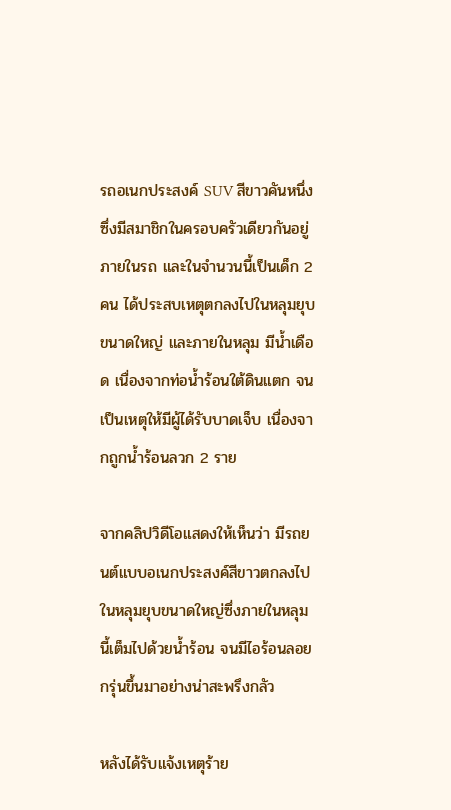รถอเนกประสงค์ SUV สีขาวคันหนึ่ง ซึ่งมีสมาชิกในครอบครัวเดียวกันอยู่ภายในรถ และในจำนวนนี้เป็นเด็ก 2 คน ได้ประสบเหตุตกลงไปในหลุมยุบขนาดใหญ่ และภายในหลุม มีน้ำเดือด เนื่องจากท่อน้ำร้อนใต้ดินแตก จนเป็นเหตุให้มีผู้ได้รับบาดเจ็บ เนื่องจากถูกน้ำร้อนลวก 2 ราย

จากคลิปวิดีโอแสดงให้เห็นว่า มีรถยนต์แบบอเนกประสงค์สีขาวตกลงไปในหลุมยุบขนาดใหญ่ซึ่งภายในหลุมนี้เต็มไปด้วยน้ำร้อน จนมีไอร้อนลอยกรุ่นขึ้นมาอย่างน่าสะพรึงกลัว

หลังได้รับแจ้งเหตุร้าย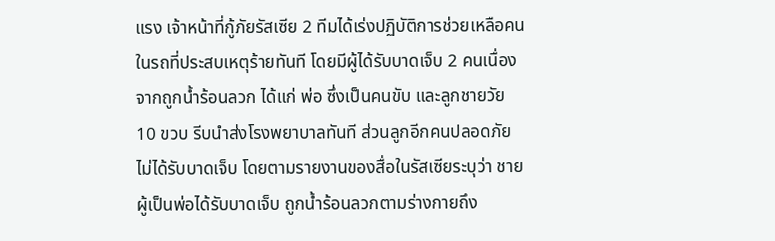แรง เจ้าหน้าที่กู้ภัยรัสเซีย 2 ทีมได้เร่งปฏิบัติการช่วยเหลือคนในรถที่ประสบเหตุร้ายทันที โดยมีผู้ได้รับบาดเจ็บ 2 คนเนื่องจากถูกน้ำร้อนลวก ได้แก่ พ่อ ซึ่งเป็นคนขับ และลูกชายวัย 10 ขวบ รีบนำส่งโรงพยาบาลทันที ส่วนลูกอีกคนปลอดภัย ไม่ได้รับบาดเจ็บ โดยตามรายงานของสื่อในรัสเซียระบุว่า ชายผู้เป็นพ่อได้รับบาดเจ็บ ถูกน้ำร้อนลวกตามร่างกายถึง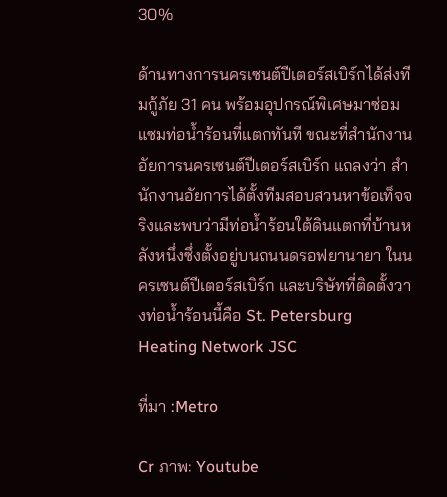30%

ด้านทางการนครเซนต์ปีเตอร์สเบิร์กได้ส่งทีมกู้ภัย 31 คน พร้อมอุปกรณ์พิเศษมาซ่อมแซมท่อน้ำร้อนที่แตกทันที ขณะที่สำนักงานอัยการนครเซนต์ปีเตอร์สเบิร์ก แถลงว่า สำนักงานอัยการได้ตั้งทีมสอบสวนหาข้อเท็จจริงและพบว่ามีท่อน้ำร้อนใต้ดินแตกที่บ้านหลังหนึ่งซึ่งตั้งอยู่บนถนนดรอฟยานายา ในนครเซนต์ปีเตอร์สเบิร์ก และบริษัทที่ติดตั้งวางท่อน้ำร้อนนี้คือ St. Petersburg Heating Network JSC

ที่มา :Metro

Cr ภาพ: Youtube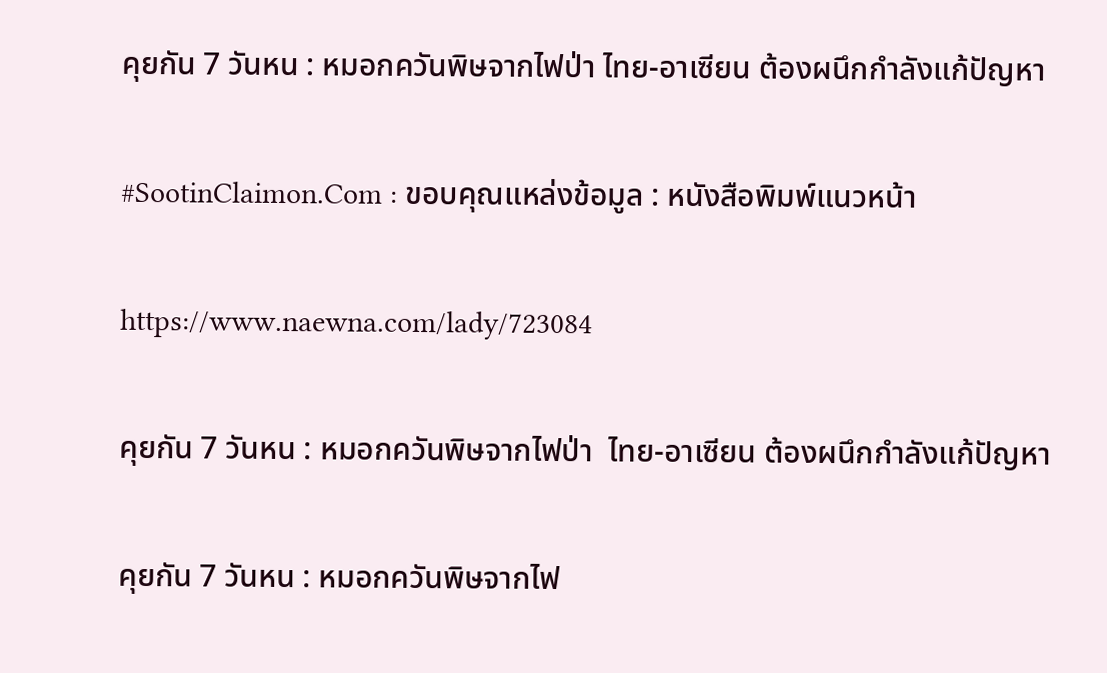คุยกัน 7 วันหน : หมอกควันพิษจากไฟป่า ไทย-อาเซียน ต้องผนึกกำลังแก้ปัญหา

#SootinClaimon.Com : ขอบคุณแหล่งข้อมูล : หนังสือพิมพ์แนวหน้า

https://www.naewna.com/lady/723084

คุยกัน 7 วันหน : หมอกควันพิษจากไฟป่า  ไทย-อาเซียน ต้องผนึกกำลังแก้ปัญหา

คุยกัน 7 วันหน : หมอกควันพิษจากไฟ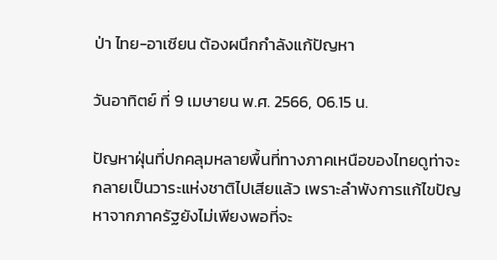ป่า ไทย-อาเซียน ต้องผนึกกำลังแก้ปัญหา

วันอาทิตย์ ที่ 9 เมษายน พ.ศ. 2566, 06.15 น.

ปัญหาฝุ่นที่ปกคลุมหลายพื้นที่ทางภาคเหนือของไทยดูท่าจะกลายเป็นวาระแห่งชาติไปเสียแล้ว เพราะลำพังการแก้ไขปัญหาจากภาครัฐยังไม่เพียงพอที่จะ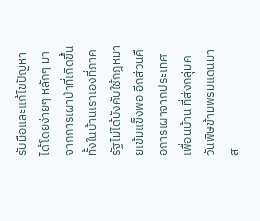รับมือและแก้ไขปัญหาได้โดยง่ายๆ หลักๆ มาจากการเผาป่าที่เกิดขึ้นทั้งในบ้านเราเองที่ภาครัฐไม่ได้บังคับใช้กฎหมายเข้มแข็งพอ อีกส่วนคือการเผาจากประเทศเพื่อนบ้าน ที่ส่งกลุ่มควันพิษข้ามพรมแดนมาส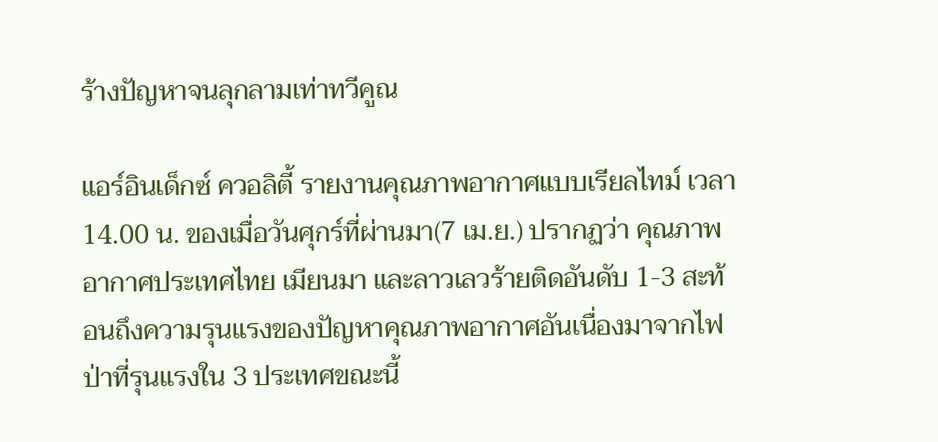ร้างปัญหาจนลุกลามเท่าทวีคูณ

แอร์อินเด็กซ์ ควอลิตี้ รายงานคุณภาพอากาศแบบเรียลไทม์ เวลา 14.00 น. ของเมื่อวันศุกร์ที่ผ่านมา(7 เม.ย.) ปรากฏว่า คุณภาพอากาศประเทศไทย เมียนมา และลาวเลวร้ายติดอันดับ 1-3 สะท้อนถึงความรุนแรงของปัญหาคุณภาพอากาศอันเนื่องมาจากไฟป่าที่รุนแรงใน 3 ประเทศขณะนี้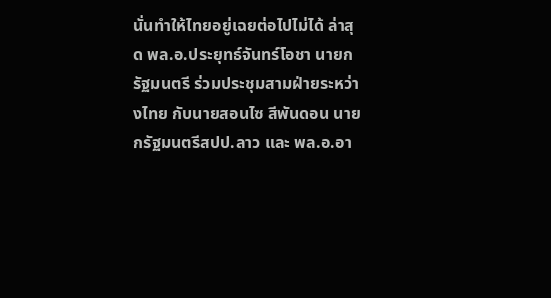นั่นทำให้ไทยอยู่เฉยต่อไปไม่ได้ ล่าสุด พล.อ.ประยุทธ์จันทร์โอชา นายกรัฐมนตรี ร่วมประชุมสามฝ่ายระหว่างไทย กับนายสอนไซ สีพันดอน นายกรัฐมนตรีสปป.ลาว และ พล.อ.อา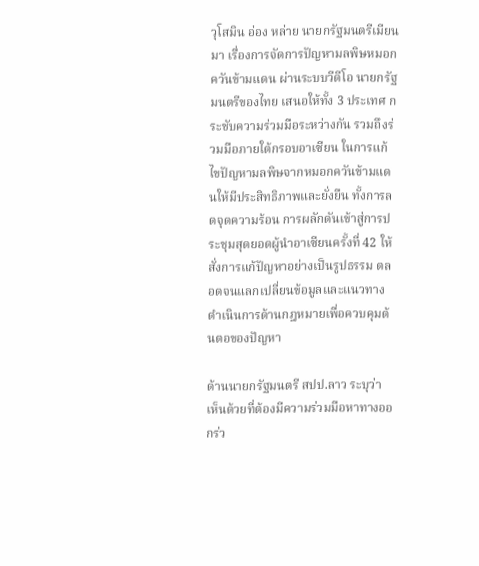วุโสมิน อ่อง หล่าย นายกรัฐมนตรีเมียนมา เรื่องการจัดการปัญหามลพิษหมอกควันข้ามแดน ผ่านระบบวีดีโอ นายกรัฐมนตรีของไทย เสนอให้ทั้ง 3 ประเทศ กระชับความร่วมมือระหว่างกัน รวมถึงร่วมมือภายใต้กรอบอาเซียน ในการแก้ไขปัญหามลพิษจากหมอกควันข้ามแดนให้มีประสิทธิภาพและยั่งยืน ทั้งการลดจุดความร้อน การผลักดันเข้าสู่การประชุมสุดยอดผู้นำอาเซียนครั้งที่ 42 ให้สั่งการแก้ปัญหาอย่างเป็นรูปธรรม ตลอดจนแลกเปลี่ยนข้อมูลและแนวทางดำเนินการด้านกฎหมายเพื่อควบคุมต้นตอของปัญหา

ด้านนายกรัฐมนตรี สปป.ลาว ระบุว่า เห็นด้วยที่ต้องมีความร่วมมือหาทางออกร่ว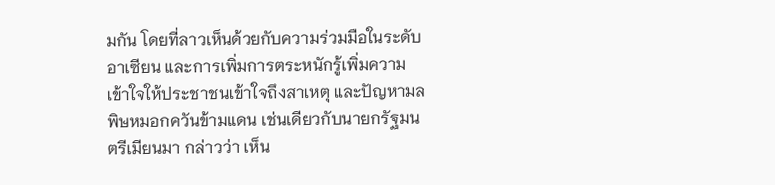มกัน โดยที่ลาวเห็นด้วยกับความร่วมมือในระดับอาเซียน และการเพิ่มการตระหนักรู้เพิ่มความเข้าใจให้ประชาชนเข้าใจถึงสาเหตุ และปัญหามลพิษหมอกควันข้ามแดน เช่นเดียวกับนายกรัฐมนตรีเมียนมา กล่าวว่า เห็น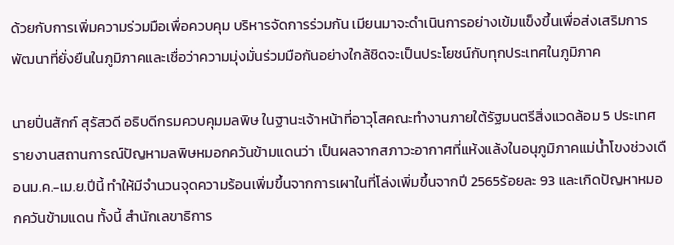ด้วยกับการเพิ่มความร่วมมือเพื่อควบคุม บริหารจัดการร่วมกัน เมียนมาจะดำเนินการอย่างเข้มแข็งขึ้นเพื่อส่งเสริมการพัฒนาที่ยั่งยืนในภูมิภาคและเชื่อว่าความมุ่งมั่นร่วมมือกันอย่างใกล้ชิดจะเป็นประโยชน์กับทุกประเทศในภูมิภาค

นายปิ่นสักก์ สุรัสวดี อธิบดีกรมควบคุมมลพิษ ในฐานะเจ้าหน้าที่อาวุโสคณะทำงานภายใต้รัฐมนตรีสิ่งแวดล้อม 5 ประเทศ รายงานสถานการณ์ปัญหามลพิษหมอกควันข้ามแดนว่า เป็นผลจากสภาวะอากาศที่แห้งแล้งในอนุภูมิภาคแม่น้ำโขงช่วงเดือนม.ค.-เม.ย.ปีนี้ ทำให้มีจำนวนจุดความร้อนเพิ่มขึ้นจากการเผาในที่โล่งเพิ่มขึ้นจากปี 2565ร้อยละ 93 และเกิดปัญหาหมอกควันข้ามแดน ทั้งนี้ สำนักเลขาธิการ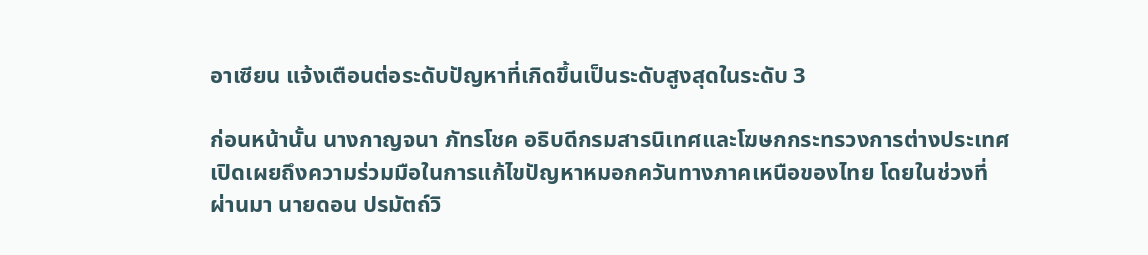อาเซียน แจ้งเตือนต่อระดับปัญหาที่เกิดขึ้นเป็นระดับสูงสุดในระดับ 3

ก่อนหน้านั้น นางกาญจนา ภัทรโชค อธิบดีกรมสารนิเทศและโฆษกกระทรวงการต่างประเทศเปิดเผยถึงความร่วมมือในการแก้ไขปัญหาหมอกควันทางภาคเหนือของไทย โดยในช่วงที่ผ่านมา นายดอน ปรมัตถ์วิ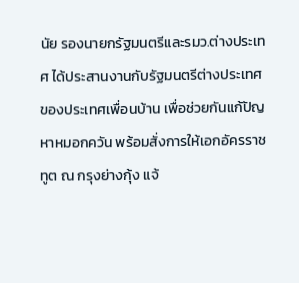นัย รองนายกรัฐมนตรีและรมว.ต่างประเทศ ได้ประสานงานกับรัฐมนตรีต่างประเทศของประเทศเพื่อนบ้าน เพื่อช่วยกันแก้ปัญหาหมอกควัน พร้อมสั่งการให้เอกอัครราชทูต ณ กรุงย่างกุ้ง แจ้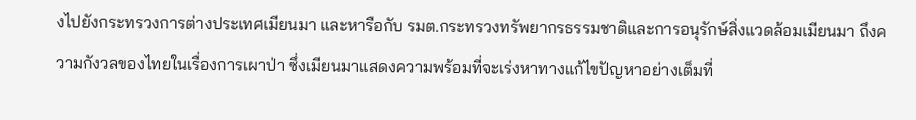งไปยังกระทรวงการต่างประเทศเมียนมา และหารือกับ รมต.กระทรวงทรัพยากรธรรมชาติและการอนุรักษ์สิ่งแวดล้อมเมียนมา ถึงความกังวลของไทยในเรื่องการเผาป่า ซึ่งเมียนมาแสดงความพร้อมที่จะเร่งหาทางแก้ไขปัญหาอย่างเต็มที่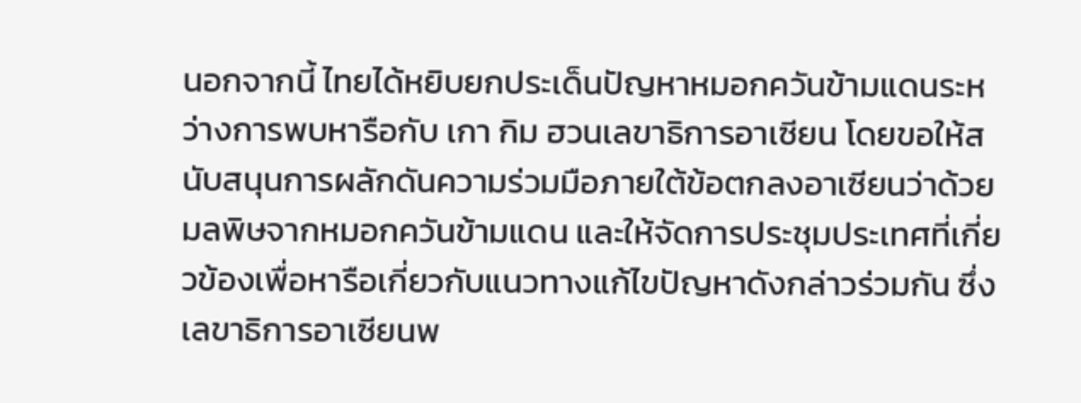นอกจากนี้ ไทยได้หยิบยกประเด็นปัญหาหมอกควันข้ามแดนระหว่างการพบหารือกับ เกา กิม ฮวนเลขาธิการอาเซียน โดยขอให้สนับสนุนการผลักดันความร่วมมือภายใต้ข้อตกลงอาเซียนว่าด้วยมลพิษจากหมอกควันข้ามแดน และให้จัดการประชุมประเทศที่เกี่ยวข้องเพื่อหารือเกี่ยวกับแนวทางแก้ไขปัญหาดังกล่าวร่วมกัน ซึ่งเลขาธิการอาเซียนพ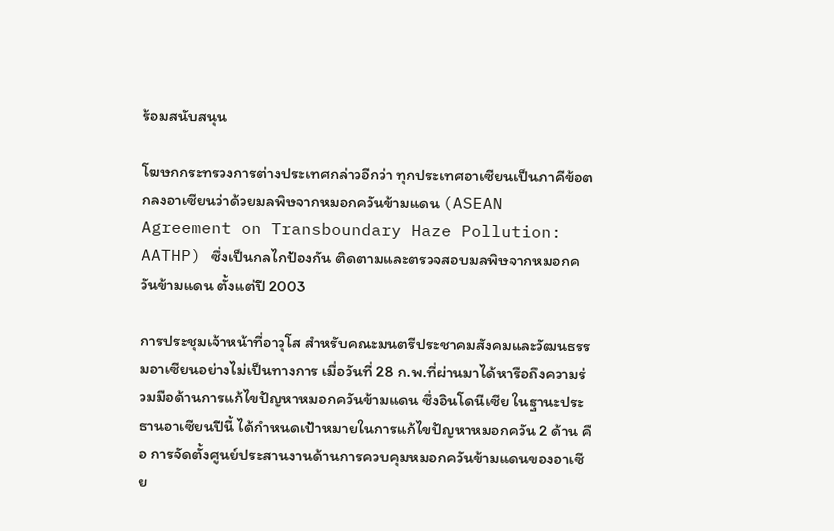ร้อมสนับสนุน

โฆษกกระทรวงการต่างประเทศกล่าวอีกว่า ทุกประเทศอาเซียนเป็นภาคีข้อตกลงอาเซียนว่าด้วยมลพิษจากหมอกควันข้ามแดน (ASEAN Agreement on Transboundary Haze Pollution: AATHP) ซึ่งเป็นกลไกป้องกัน ติดตามและตรวจสอบมลพิษจากหมอกควันข้ามแดน ตั้งแต่ปี 2003

การประชุมเจ้าหน้าที่อาวุโส สำหรับคณะมนตรีประชาคมสังคมและวัฒนธรรมอาเซียนอย่างไม่เป็นทางการ เมื่อวันที่ 28 ก.พ.ที่ผ่านมาได้หารือถึงความร่วมมือด้านการแก้ไขปัญหาหมอกควันข้ามแดน ซึ่งอินโดนีเซีย ในฐานะประธานอาเซียนปีนี้ ได้กำหนดเป้าหมายในการแก้ไขปัญหาหมอกควัน 2 ด้าน คือ การจัดตั้งศูนย์ประสานงานด้านการควบคุมหมอกควันข้ามแดนของอาเซีย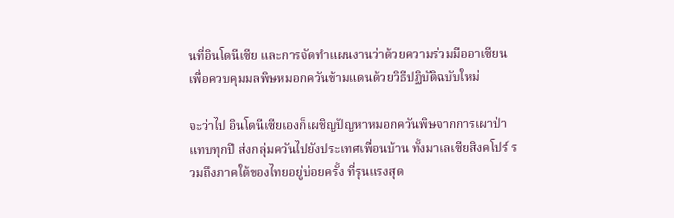นที่อินโดนีเซีย และการจัดทำแผนงานว่าด้วยความร่วมมืออาเซียน เพื่อควบคุมมลพิษหมอกควันข้ามแดนด้วยวิธีปฏิบัติฉบับใหม่

จะว่าไป อินโดนีเซียเองก็เผชิญปัญหาหมอกควันพิษจากการเผาป่าแทบทุกปี ส่งกลุ่มควันไปยังประเทศเพื่อนบ้าน ทั้งมาเลเซียสิงคโปร์ รวมถึงภาคใต้ของไทยอยู่บ่อยครั้ง ที่รุนแรงสุด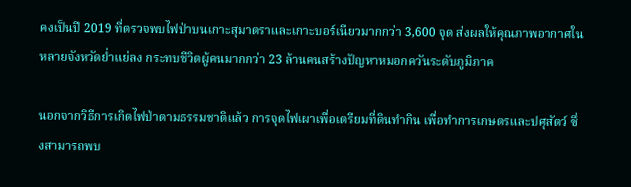คงเป็นปี 2019 ที่ตรวจพบไฟป่าบนเกาะสุมาตราและเกาะบอร์เนียวมากกว่า 3,600 จุด ส่งผลให้คุณภาพอากาศในหลายจังหวัดย่ำแย่ลง กระทบชีวิตผู้คนมากกว่า 23 ล้านคนสร้างปัญหาหมอกควันระดับภูมิภาค

นอกจากวิธีการเกิดไฟป่าตามธรรมชาติแล้ว การจุดไฟเผาเพื่อเตรียมที่ดินทำกิน เพื่อทำการเกษตรและปศุสัตว์ ซึ่งสามารถพบ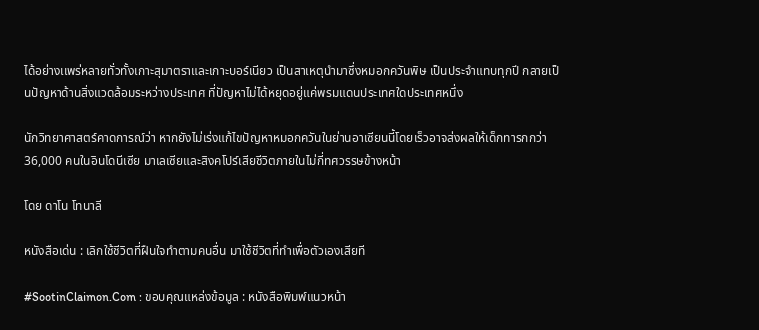ได้อย่างเเพร่หลายทั่วทั้งเกาะสุมาตราและเกาะบอร์เนียว เป็นสาเหตุนำมาซึ่งหมอกควันพิษ เป็นประจำแทบทุกปี กลายเป็นปัญหาด้านสิ่งแวดล้อมระหว่างประเทศ ที่ปัญหาไม่ได้หยุดอยู่แค่พรมแดนประเทศใดประเทศหนึ่ง

นักวิทยาศาสตร์คาดการณ์ว่า หากยังไม่เร่งแก้ไขปัญหาหมอกควันในย่านอาเซียนนี้โดยเร็วอาจส่งผลให้เด็กทารกกว่า 36,000 คนในอินโดนีเซีย มาเลเซียและสิงคโปร์เสียชีวิตภายในไม่กี่ทศวรรษข้างหน้า

โดย ดาโน โทนาลี

หนังสือเด่น : เลิกใช้ชีวิตที่ฝืนใจทำตามคนอื่น มาใช้ชีวิตที่ทำเพื่อตัวเองเสียที

#SootinClaimon.Com : ขอบคุณแหล่งข้อมูล : หนังสือพิมพ์แนวหน้า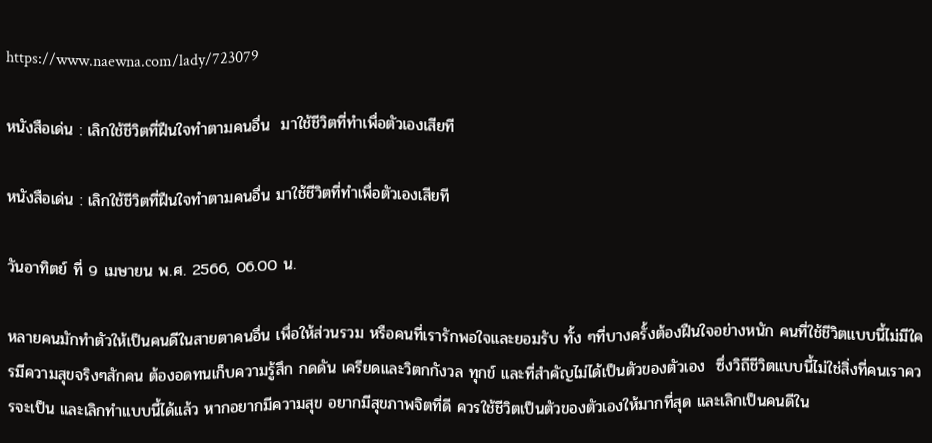https://www.naewna.com/lady/723079

หนังสือเด่น : เลิกใช้ชีวิตที่ฝืนใจทำตามคนอื่น  มาใช้ชีวิตที่ทำเพื่อตัวเองเสียที

หนังสือเด่น : เลิกใช้ชีวิตที่ฝืนใจทำตามคนอื่น มาใช้ชีวิตที่ทำเพื่อตัวเองเสียที

วันอาทิตย์ ที่ 9 เมษายน พ.ศ. 2566, 06.00 น.

หลายคนมักทำตัวให้เป็นคนดีในสายตาคนอื่น เพื่อให้ส่วนรวม หรือคนที่เรารักพอใจและยอมรับ ทั้ง ๆที่บางครั้งต้องฝืนใจอย่างหนัก คนที่ใช้ชีวิตแบบนี้ไม่มีใครมีความสุขจริงๆสักคน ต้องอดทนเก็บความรู้สึก กดดัน เครียดและวิตกกังวล ทุกข์ และที่สำคัญไม่ได้เป็นตัวของตัวเอง  ซึ่งวิถีชีวิตแบบนี้ไม่ใช่สิ่งที่คนเราควรจะเป็น และเลิกทำแบบนี้ได้แล้ว หากอยากมีความสุข อยากมีสุขภาพจิตที่ดี ควรใช้ชีวิตเป็นตัวของตัวเองให้มากที่สุด และเลิกเป็นคนดีใน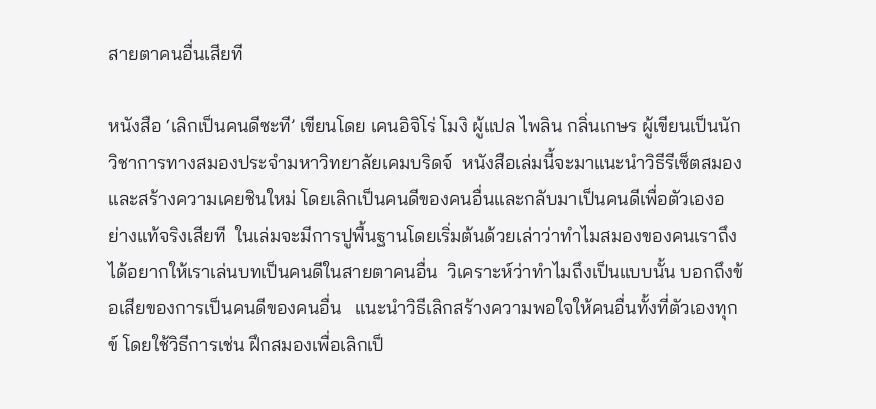สายตาคนอื่นเสียที

หนังสือ ‘เลิกเป็นคนดีซะที’ เขียนโดย เคนอิจิโร่ โมงิ ผู้แปล ไพลิน กลิ่นเกษร ผู้เขียนเป็นนักวิชาการทางสมองประจำมหาวิทยาลัยเคมบริดจ์  หนังสือเล่มนี้จะมาแนะนำวิธีรีเซ็ตสมองและสร้างความเคยชินใหม่ โดยเลิกเป็นคนดีของคนอื่นและกลับมาเป็นคนดีเพื่อตัวเองอย่างแท้จริงเสียที  ในเล่มจะมีการปูพื้นฐานโดยเริ่มต้นด้วยเล่าว่าทำไมสมองของคนเราถึงได้อยากให้เราเล่นบทเป็นคนดีในสายตาคนอื่น  วิเคราะห์ว่าทำไมถึงเป็นแบบนั้น บอกถึงข้อเสียของการเป็นคนดีของคนอื่น   แนะนำวิธีเลิกสร้างความพอใจให้คนอื่นทั้งที่ตัวเองทุกข์ โดยใช้วิธีการเช่น ฝึกสมองเพื่อเลิกเป็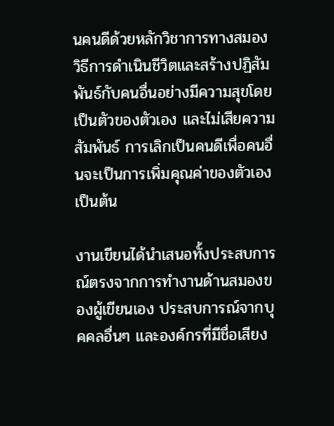นคนดีด้วยหลักวิชาการทางสมอง  วิธีการดำเนินชีวิตและสร้างปฏิสัมพันธ์กับคนอื่นอย่างมีความสุขโดยเป็นตัวของตัวเอง และไม่เสียความสัมพันธ์ การเลิกเป็นคนดีเพื่อคนอื่นจะเป็นการเพิ่มคุณค่าของตัวเอง เป็นต้น

งานเขียนได้นำเสนอทั้งประสบการณ์ตรงจากการทำงานด้านสมองของผู้เขียนเอง ประสบการณ์จากบุคคลอื่นๆ และองค์กรที่มีชื่อเสียง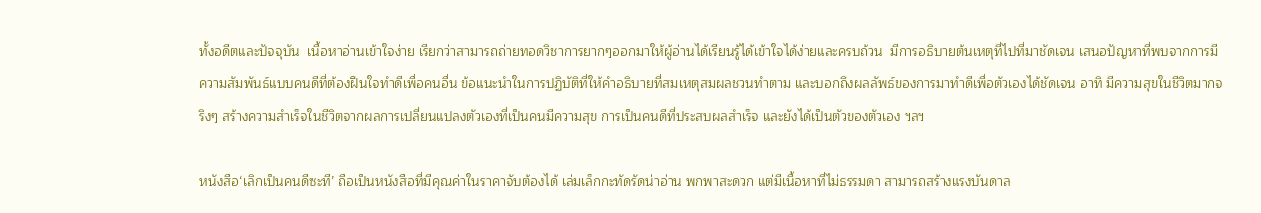ทั้งอดีตและปัจจุบัน  เนื้อหาอ่านเข้าใจง่าย เรียกว่าสามารถถ่ายทอดวิชาการยากๆออกมาให้ผู้อ่านได้เรียนรู้ได้เข้าใจได้ง่ายและครบถ้วน  มีการอธิบายต้นเหตุที่ไปที่มาชัดเจน เสนอปัญหาที่พบจากการมีความสัมพันธ์แบบคนดีที่ต้องฝืนใจทำดีเพื่อคนอื่น ข้อแนะนำในการปฏิบัติที่ให้คำอธิบายที่สมเหตุสมผลชวนทำตาม และบอกถึงผลลัพธ์ของการมาทำดีเพื่อตัวเองได้ชัดเจน อาทิ มีความสุขในชีวิตมากจริงๆ สร้างความสำเร็จในชีวิตจากผลการเปลี่ยนแปลงตัวเองที่เป็นคนมีความสุข การเป็นคนดีที่ประสบผลสำเร็จ และยังได้เป็นตัวของตัวเอง ฯลฯ

หนังสือ‘เลิกเป็นคนดีซะที’ ถือเป็นหนังสือที่มีคุณค่าในราคาจับต้องได้ เล่มเล็กกะทัดรัดน่าอ่าน พกพาสะดวก แต่มีเนื้อหาที่ไม่ธรรมดา สามารถสร้างแรงบันดาล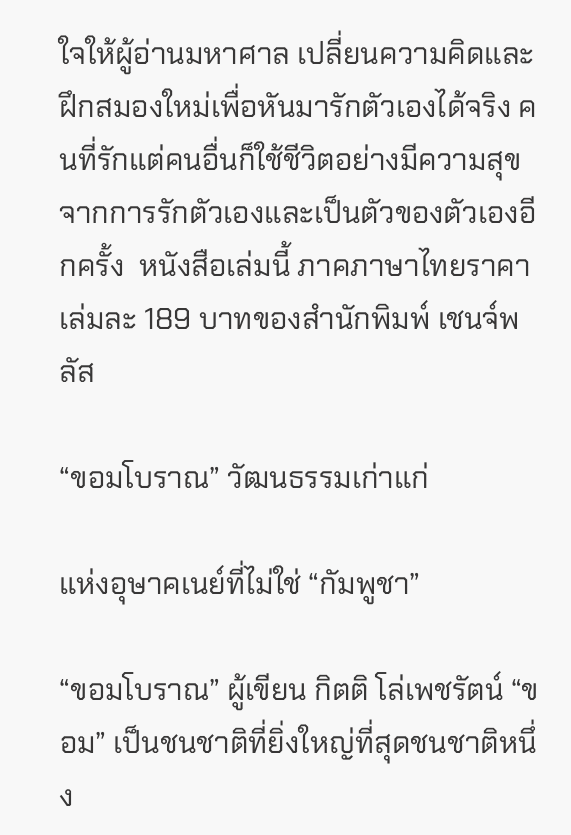ใจให้ผู้อ่านมหาศาล เปลี่ยนความคิดและฝึกสมองใหม่เพื่อหันมารักตัวเองได้จริง คนที่รักแต่คนอื่นก็ใช้ชีวิตอย่างมีความสุขจากการรักตัวเองและเป็นตัวของตัวเองอีกครั้ง  หนังสือเล่มนี้ ภาคภาษาไทยราคาเล่มละ 189 บาทของสำนักพิมพ์ เชนจ์พลัส

“ขอมโบราณ” วัฒนธรรมเก่าแก่

แห่งอุษาคเนย์ที่ไม่ใช่ “กัมพูชา”

“ขอมโบราณ” ผู้เขียน กิตติ โล่เพชรัตน์ “ขอม” เป็นชนชาติที่ยิ่งใหญ่ที่สุดชนชาติหนึ่ง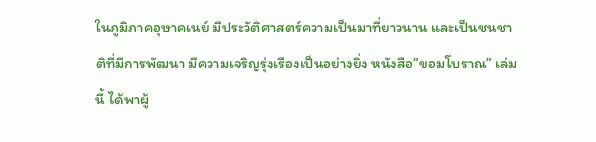ในภูมิภาคอุษาคเนย์ มีประวัติศาสตร์ความเป็นมาที่ยาวนาน และเป็นชนชาติที่มีการพัฒนา มีความเจริญรุ่งเรืองเป็นอย่างยิ่ง หนังสือ”ขอมโบราณ” เล่มนี้ ได้พาผู้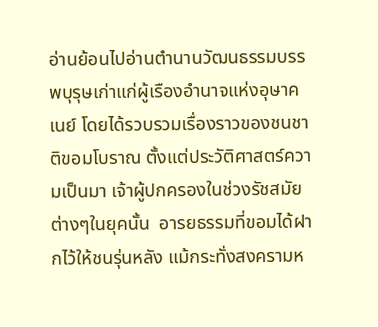อ่านย้อนไปอ่านตำนานวัฒนธรรมบรรพบุรุษเก่าแก่ผู้เรืองอำนาจแห่งอุษาคเนย์ โดยได้รวบรวมเรื่องราวของชนชาติขอมโบราณ ตั้งแต่ประวัติศาสตร์ความเป็นมา เจ้าผู้ปกครองในช่วงรัชสมัยต่างๆในยุคนั้น  อารยธรรมที่ขอมได้ฝากไว้ให้ชนรุ่นหลัง แม้กระทั่งสงครามห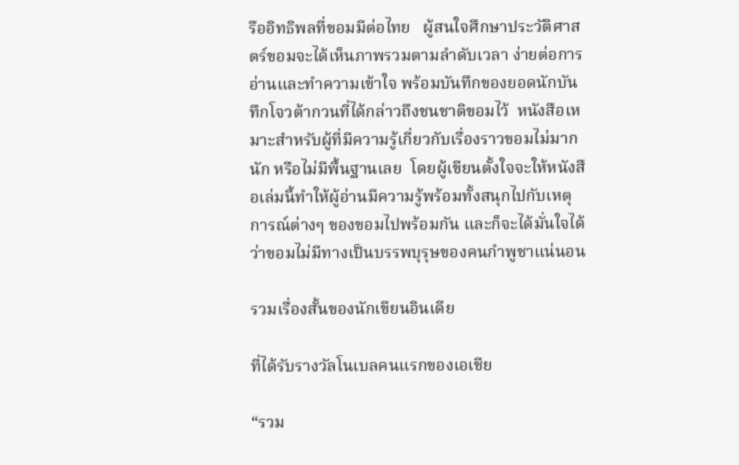รืออิทธิพลที่ขอมมีต่อไทย   ผู้สนใจศึกษาประวัติศาสตร์ขอมจะได้เห็นภาพรวมตามลำดับเวลา ง่ายต่อการอ่านและทำความเข้าใจ พร้อมบันทึกของยอดนักบันทึกโจวต้ากวนที่ได้กล่าวถึงชนชาติขอมไว้  หนังสือเหมาะสำหรับผู้ที่มีความรู้เกี่ยวกับเรื่องราวขอมไม่มากนัก หรือไม่มีพื้นฐานเลย  โดยผู้เขียนตั้งใจจะให้หนังสือเล่มนี้ทำให้ผู้อ่านมีความรู้พร้อมทั้งสนุกไปกับเหตุการณ์ต่างๆ ของขอมไปพร้อมกัน และก็จะได้มั่นใจได้ว่าขอมไม่มีทางเป็นบรรพบุรุษของคนกำพูชาแน่นอน

รวมเรื่องสั้นของนักเขียนอินเดีย

ที่ได้รับรางวัลโนเบลคนแรกของเอเชีย

“รวม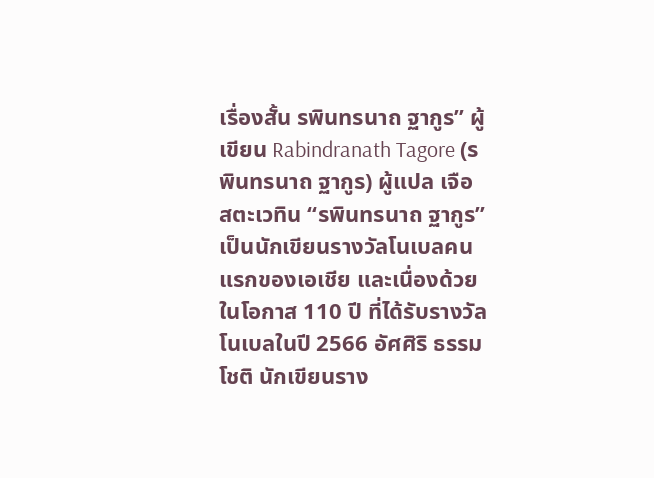เรื่องสั้น รพินทรนาถ ฐากูร” ผู้เขียน Rabindranath Tagore (รพินทรนาถ ฐากูร) ผู้แปล เจือ สตะเวทิน “รพินทรนาถ ฐากูร” เป็นนักเขียนรางวัลโนเบลคนแรกของเอเชีย และเนื่องด้วยในโอกาส 110 ปี ที่ได้รับรางวัลโนเบลในปี 2566 อัศศิริ ธรรมโชติ นักเขียนราง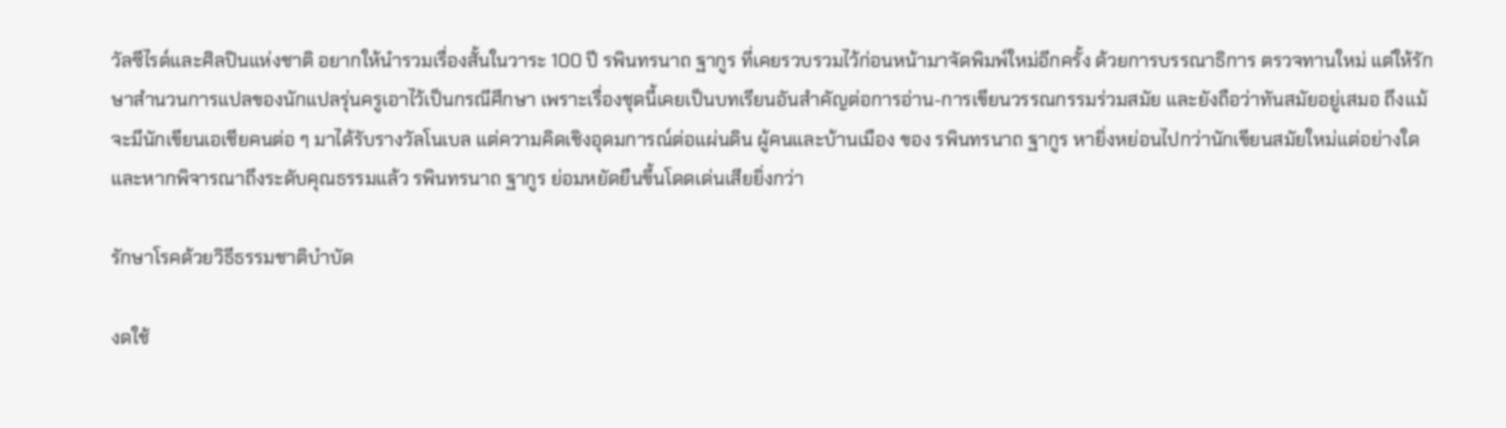วัลซีไรต์และศิลปินแห่งชาติ อยากให้นำรวมเรื่องสั้นในวาระ 100 ปี รพินทรนาถ ฐากูร ที่เคยรวบรวมไว้ก่อนหน้ามาจัดพิมพ์ใหม่อีกครั้ง ด้วยการบรรณาธิการ ตรวจทานใหม่ แต่ให้รักษาสำนวนการแปลของนักแปลรุ่นครูเอาไว้เป็นกรณีศึกษา เพราะเรื่องชุดนี้เคยเป็นบทเรียนอันสำคัญต่อการอ่าน-การเขียนวรรณกรรมร่วมสมัย และยังถือว่าทันสมัยอยู่เสมอ ถึงแม้จะมีนักเขียนเอเชียคนต่อ ๆ มาได้รับรางวัลโนเบล แต่ความคิดเชิงอุดมการณ์ต่อแผ่นดิน ผู้คนและบ้านเมือง ของ รพินทรนาถ ฐากูร หายิ่งหย่อนไปกว่านักเขียนสมัยใหม่แต่อย่างใด และหากพิจารณาถึงระดับคุณธรรมแล้ว รพินทรนาถ ฐากูร ย่อมหยัดยืนขึ้นโดดเด่นเสียยิ่งกว่า

รักษาโรคด้วยวิธีธรรมชาติบำบัด

งดใช้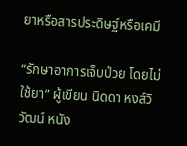ยาหรือสารประดิษฐ์หรือเคมี

“รักษาอาการเจ็บป่วย โดยไม่ใช้ยา” ผู้เขียน นิดดา หงส์วิวัฒน์ หนัง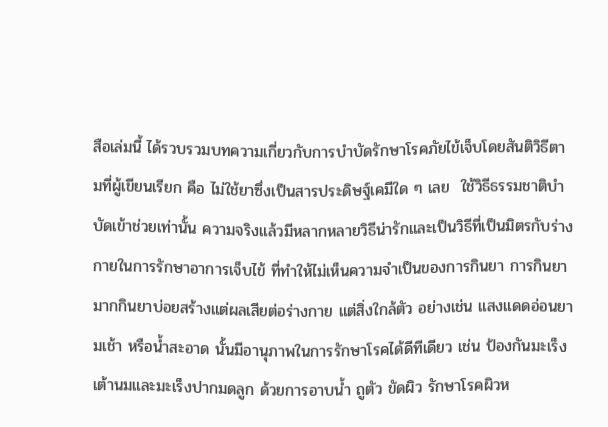สือเล่มนี้ ได้รวบรวมบทความเกี่ยวกับการบำบัดรักษาโรคภัยไข้เจ็บโดยสันติวิธีตามที่ผู้เขียนเรียก คือ ไม่ใช้ยาซึ่งเป็นสารประดิษฐ์เคมีใด ๆ เลย  ใช้วิธีธรรมชาติบำบัดเข้าช่วยเท่านั้น ความจริงแล้วมีหลากหลายวิธีน่ารักและเป็นวิธีที่เป็นมิตรกับร่างกายในการรักษาอาการเจ็บไข้ ที่ทำให้ไม่เห็นความจำเป็นของการกินยา การกินยามากกินยาบ่อยสร้างแต่ผลเสียต่อร่างกาย แต่สิ่งใกล้ตัว อย่างเช่น แสงแดดอ่อนยามเช้า หรือน้ำสะอาด นั้นมีอานุภาพในการรักษาโรคได้ดีทีเดียว เช่น ป้องกันมะเร็งเต้านมและมะเร็งปากมดลูก ด้วยการอาบน้ำ ถูตัว ขัดผิว รักษาโรคผิวห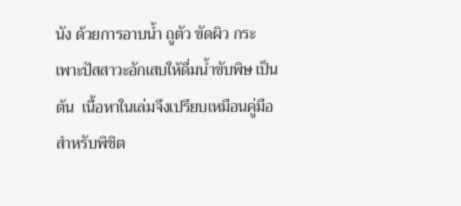นัง ด้วยการอาบน้ำ ถูตัว ขัดผิว กระเพาะปัสสาวะอักเสบให้ดื่มน้ำขับพิษ เป็นต้น  เนื้อหาในเล่มจึงเปรียบเหมือนคู่มือสำหรับพิชิต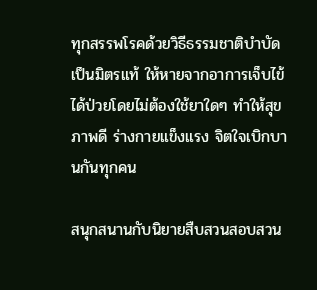ทุกสรรพโรคด้วยวิธีธรรมชาติบำบัด เป็นมิตรแท้ ให้หายจากอาการเจ็บไข้ได้ป่วยโดยไม่ต้องใช้ยาใดๆ ทำให้สุขภาพดี ร่างกายแข็งแรง จิตใจเบิกบานกันทุกคน

สนุกสนานกับนิยายสืบสวนสอบสวน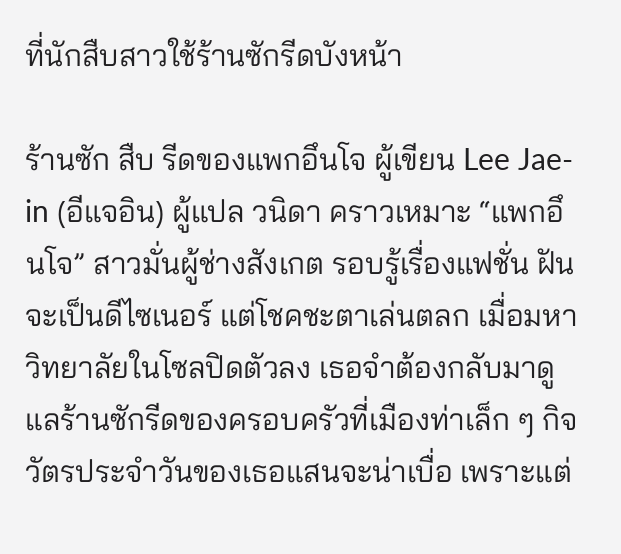ที่นักสืบสาวใช้ร้านซักรีดบังหน้า

ร้านซัก สืบ รีดของแพกอึนโจ ผู้เขียน Lee Jae-in (อีแจอิน) ผู้แปล วนิดา คราวเหมาะ “แพกอึนโจ” สาวมั่นผู้ช่างสังเกต รอบรู้เรื่องแฟชั่น ฝันจะเป็นดีไซเนอร์ แต่โชคชะตาเล่นตลก เมื่อมหาวิทยาลัยในโซลปิดตัวลง เธอจำต้องกลับมาดูแลร้านซักรีดของครอบครัวที่เมืองท่าเล็ก ๆ กิจวัตรประจำวันของเธอแสนจะน่าเบื่อ เพราะแต่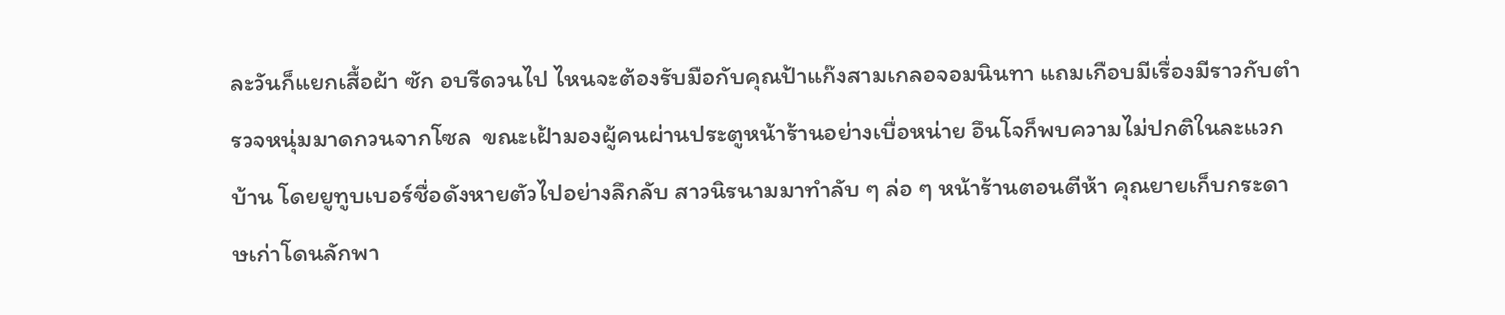ละวันก็แยกเสื้อผ้า ซัก อบรีดวนไป ไหนจะต้องรับมือกับคุณป้าแก๊งสามเกลอจอมนินทา แถมเกือบมีเรื่องมีราวกับตำรวจหนุ่มมาดกวนจากโซล  ขณะเฝ้ามองผู้คนผ่านประตูหน้าร้านอย่างเบื่อหน่าย อึนโจก็พบความไม่ปกติในละแวกบ้าน โดยยูทูบเบอร์ชื่อดังหายตัวไปอย่างลึกลับ สาวนิรนามมาทำลับ ๆ ล่อ ๆ หน้าร้านตอนตีห้า คุณยายเก็บกระดาษเก่าโดนลักพา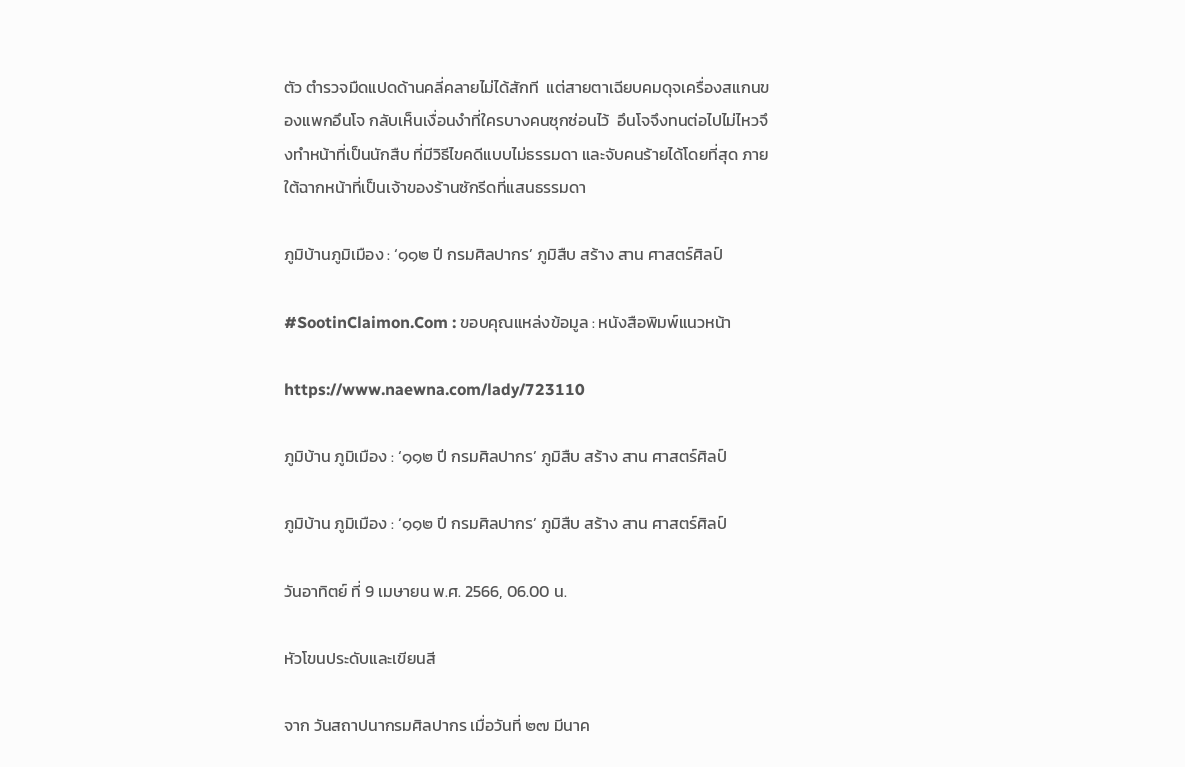ตัว ตำรวจมืดแปดด้านคลี่คลายไม่ได้สักที  แต่สายตาเฉียบคมดุจเครื่องสแกนของแพกอึนโจ กลับเห็นเงื่อนงำที่ใครบางคนซุกซ่อนไว้  อึนโจจึงทนต่อไปไม่ไหวจึงทำหน้าที่เป็นนักสืบ ที่มีวิธีไขคดีแบบไม่ธรรมดา และจับคนร้ายได้โดยที่สุด ภายใต้ฉากหน้าที่เป็นเจ้าของร้านซักรีดที่แสนธรรมดา

ภูมิบ้านภูมิเมือง : ‘๑๑๒ ปี กรมศิลปากร’ ภูมิสืบ สร้าง สาน ศาสตร์ศิลป์

#SootinClaimon.Com : ขอบคุณแหล่งข้อมูล : หนังสือพิมพ์แนวหน้า

https://www.naewna.com/lady/723110

ภูมิบ้าน ภูมิเมือง : ‘๑๑๒ ปี กรมศิลปากร’ ภูมิสืบ สร้าง สาน ศาสตร์ศิลป์

ภูมิบ้าน ภูมิเมือง : ‘๑๑๒ ปี กรมศิลปากร’ ภูมิสืบ สร้าง สาน ศาสตร์ศิลป์

วันอาทิตย์ ที่ 9 เมษายน พ.ศ. 2566, 06.00 น.

หัวโขนประดับและเขียนสี

จาก วันสถาปนากรมศิลปากร เมื่อวันที่ ๒๗ มีนาค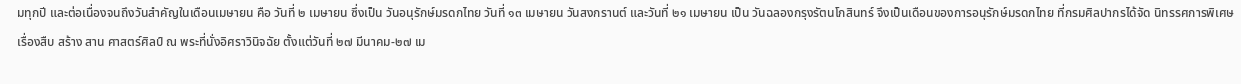มทุกปี และต่อเนื่องจนถึงวันสำคัญในเดือนเมษายน คือ วันที่ ๒ เมษายน ซึ่งเป็น วันอนุรักษ์มรดกไทย วันที่ ๑๓ เมษายน วันสงกรานต์ และวันที่ ๒๑ เมษายน เป็น วันฉลองกรุงรัตนโกสินทร์ จึงเป็นเดือนของการอนุรักษ์มรดกไทย ที่กรมศิลปากรได้จัด นิทรรศการพิเศษ เรื่องสืบ สร้าง สาน ศาสตร์ศิลป์ ณ พระที่นั่งอิศราวินิจฉัย ตั้งแต่วันที่ ๒๗ มีนาคม-๒๗ เม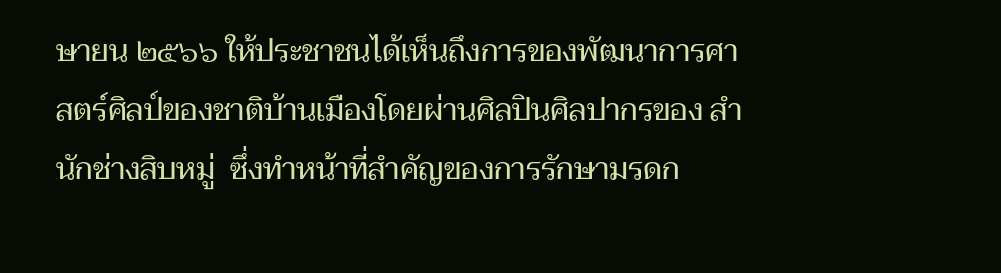ษายน ๒๕๖๖ ให้ประชาชนได้เห็นถึงการของพัฒนาการศาสตร์ศิลป์ของชาติบ้านเมืองโดยผ่านศิลปินศิลปากรของ สำนักช่างสิบหมู่  ซึ่งทำหน้าที่สำคัญของการรักษามรดก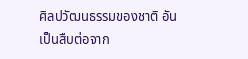ศิลปวัฒนธรรมของชาติ อันเป็นสืบต่อจาก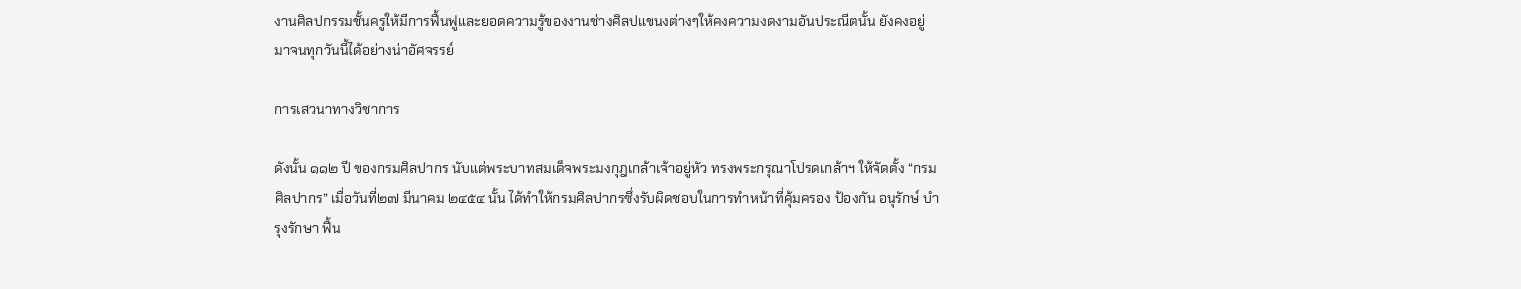งานศิลปกรรมชั้นครูให้มีการฟื้นฟูและยอดความรู้ของงานช่างศิลปแขนงต่างๆให้คงความงดงามอันประณีตนั้น ยังคงอยู่มาจนทุกวันนี้ได้อย่างน่าอัศจรรย์

การเสวนาทางวิชาการ

ดังนั้น ๑๑๒ ปี ของกรมศิลปากร นับแต่พระบาทสมเด็จพระมงกุฎเกล้าเจ้าอยู่หัว ทรงพระกรุณาโปรดเกล้าฯ ให้จัดตั้ง “กรมศิลปากร” เมื่อวันที่๒๗ มีนาคม ๒๔๕๔ นั้น ได้ทำให้กรมศิลปากรซึ่งรับผิดชอบในการทำหน้าที่คุ้มครอง ป้องกัน อนุรักษ์ บำรุงรักษา ฟื้น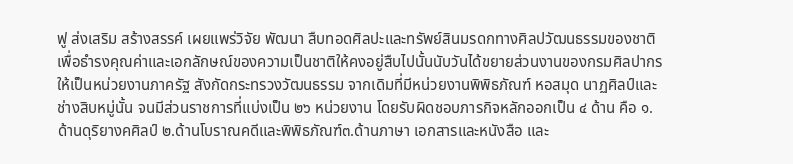ฟู ส่งเสริม สร้างสรรค์ เผยแพร่วิจัย พัฒนา สืบทอดศิลปะและทรัพย์สินมรดกทางศิลปวัฒนธรรมของชาติ เพื่อธำรงคุณค่าและเอกลักษณ์ของความเป็นชาติให้คงอยู่สืบไปนั้นนับวันได้ขยายส่วนงานของกรมศิลปากร ให้เป็นหน่วยงานภาครัฐ สังกัดกระทรวงวัฒนธรรม จากเดิมที่มีหน่วยงานพิพิธภัณฑ์ หอสมุด นาฏศิลป์และช่างสิบหมู่นั้น จนมีส่วนราชการที่แบ่งเป็น ๒๖ หน่วยงาน โดยรับผิดชอบภารกิจหลักออกเป็น ๔ ด้าน คือ ๑.ด้านดุริยางคศิลป์ ๒.ด้านโบราณคดีและพิพิธภัณฑ์๓.ด้านภาษา เอกสารและหนังสือ และ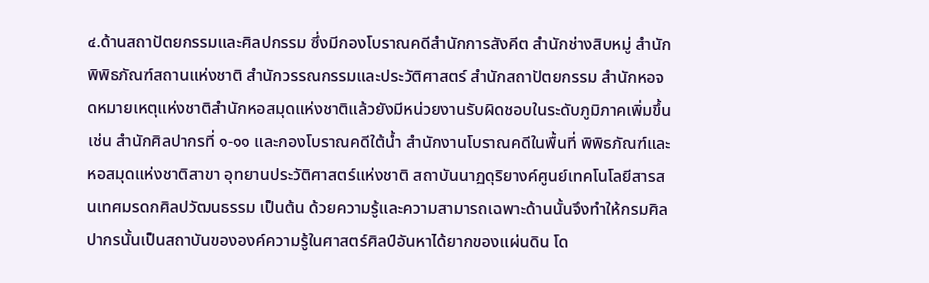๔.ด้านสถาปัตยกรรมและศิลปกรรม ซึ่งมีกองโบราณคดีสำนักการสังคีต สำนักช่างสิบหมู่ สำนักพิพิธภัณฑ์สถานแห่งชาติ สำนักวรรณกรรมและประวัติศาสตร์ สำนักสถาปัตยกรรม สำนักหอจดหมายเหตุแห่งชาติสำนักหอสมุดแห่งชาติแล้วยังมีหน่วยงานรับผิดชอบในระดับภูมิภาคเพิ่มขึ้น เช่น สำนักศิลปากรที่ ๑-๑๑ และกองโบราณคดีใต้น้ำ สำนักงานโบราณคดีในพื้นที่ พิพิธภัณฑ์และหอสมุดแห่งชาติสาขา อุทยานประวัติศาสตร์แห่งชาติ สถาบันนาฏดุริยางค์ศูนย์เทคโนโลยีสารสนเทศมรดกศิลปวัฒนธรรม เป็นต้น ด้วยความรู้และความสามารถเฉพาะด้านนั้นจึงทำให้กรมศิลปากรนั้นเป็นสถาบันขององค์ความรู้ในศาสตร์ศิลป์อันหาได้ยากของแผ่นดิน โด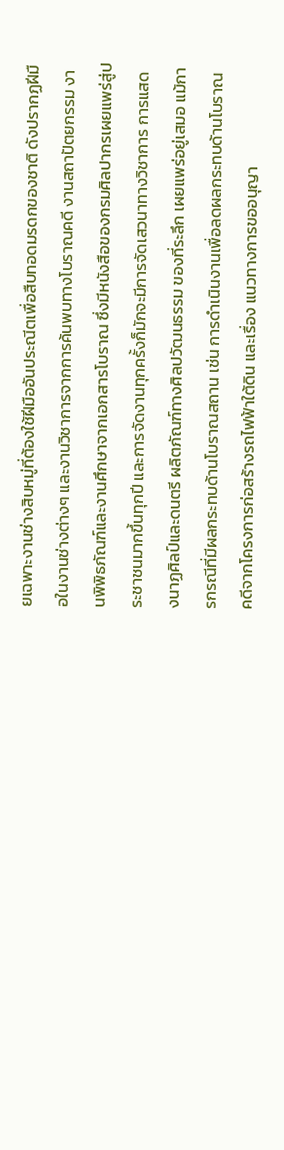ยเฉพาะงานช่างสิบหมู่ที่ต้องใช้ฝีมืออันประณีตเพื่อสืบทอดมรดกของชาติ ดังปรากฏฝีมือในงานช่างต่างๆ และงานวิชาการจากการค้นพบทางโบราณคดี งานสถาปัตยกรรม งานพิพิธภัณฑ์และงานศึกษาจากเอกสารโบราณ ซึ่งมีหนังสือของกรมศิลปากรเผยแพร่สู่ประชาชนมากขึ้นทุกปี และการจัดงานทุกครั้งก็มักจะมีการจัดเสวนาทางวิชาการ การแสดงนาฏศิลป์และดนตรี ผลิตภัณฑ์ทางศิลปวัฒนธรรม ของที่ระลึก เผยแพร่อยู่เสมอ แม้การกรณีที่มีผลกระทบด้านโบราณสถาน เช่น การดำเนินงานเพื่อลดผลกระทบด้านโบราณคดีจากโครงการก่อสร้างรถไฟฟ้าใต้ดิน และเรื่อง แนวทางการขออนุญา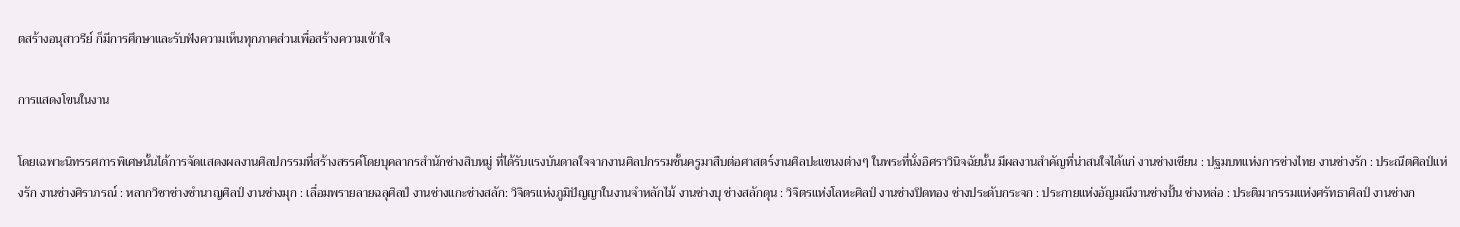ตสร้างอนุสาวรีย์ ก็มีการศึกษาและรับฟังความเห็นทุกภาคส่วนเพื่อสร้างความเข้าใจ

การแสดงโขนในงาน

โดยเฉพาะนิทรรศการพิเศษนั้นได้การจัดแสดงผลงานศิลปกรรมที่สร้างสรรค์โดยบุคลากรสำนักช่างสิบหมู่ ที่ได้รับแรงบันดาลใจจากงานศิลปกรรมชั้นครูมาสืบต่อศาสตร์งานศิลปะแขนงต่างๆ ในพระที่นั่งอิศราวินิจฉัยนั้น มีผลงานสำคัญที่น่าสนใจได้แก่ งานช่างเขียน : ปฐมบทแห่งการช่างไทย งานช่างรัก : ประณีตศิลป์แห่งรัก งานช่างศิราภรณ์ : หลากวิชาช่างชำนาญศิลป์ งานช่างมุก : เลื่อมพรายลายฉลุศิลป์ งานช่างแกะช่างสลัก: วิจิตรแห่งภูมิปัญญาในงานจำหลักไม้ งานช่างบุ ช่างสลักดุน : วิจิตรแห่งโลหะศิลป์ งานช่างปิดทอง ช่างประดับกระจก : ประกายแห่งอัญมณีงานช่างปั้น ช่างหล่อ : ประติมากรรมแห่งศรัทธาศิลป์ งานช่างก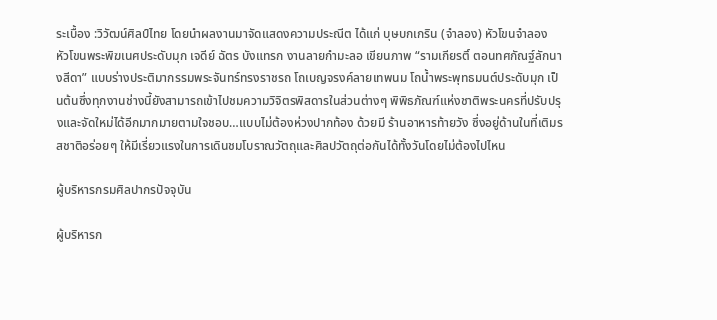ระเบื้อง :วิวัฒน์ศิลป์ไทย โดยนำผลงานมาจัดแสดงความประณีต ได้แก่ บุษบกเกริน (จำลอง) หัวโขนจำลอง หัวโขนพระพิฆเนศประดับมุก เจดีย์ ฉัตร บังแทรก งานลายกำมะลอ เขียนภาพ “รามเกียรติ์ ตอนทศกัณฐ์ลักนางสีดา” แบบร่างประติมากรรมพระจันทร์ทรงราชรถ โถเบญจรงค์ลายเทพนม โถน้ำพระพุทธมนต์ประดับมุก เป็นต้นซึ่งทุกงานช่างนี้ยังสามารถเข้าไปชมความวิจิตรพิสดารในส่วนต่างๆ พิพิธภัณฑ์แห่งชาติพระนครที่ปรับปรุงและจัดใหม่ได้อีกมากมายตามใจชอบ…แบบไม่ต้องห่วงปากท้อง ด้วยมี ร้านอาหารท้ายวัง ซึ่งอยู่ด้านในที่เติมรสชาติอร่อยๆ ให้มีเรี่ยวแรงในการเดินชมโบราณวัตถุและศิลปวัตถุต่อกันได้ทั้งวันโดยไม่ต้องไปไหน

ผู้บริหารกรมศิลปากรปัจจุบัน

ผู้บริหารก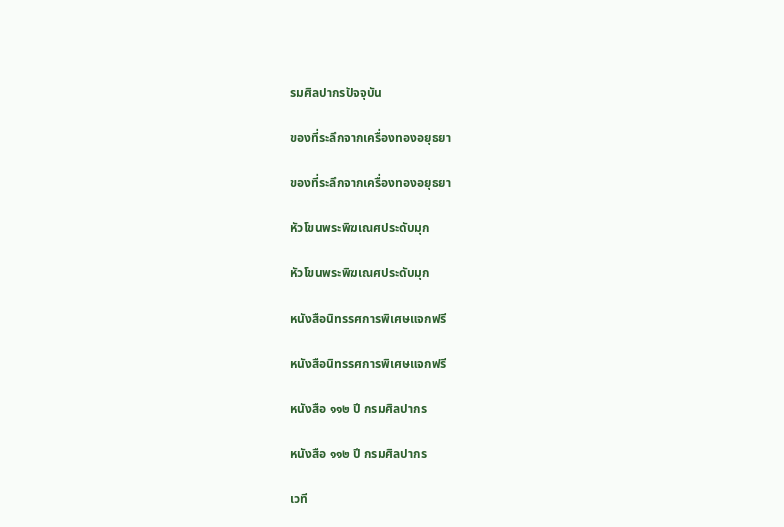รมศิลปากรปัจจุบัน

ของที่ระลึกจากเครื่องทองอยุธยา

ของที่ระลึกจากเครื่องทองอยุธยา

หัวโขนพระพิฆเณศประดับมุก

หัวโขนพระพิฆเณศประดับมุก

หนังสือนิทรรศการพิเศษแจกฟรี

หนังสือนิทรรศการพิเศษแจกฟรี

หนังสือ ๑๑๒ ปี กรมศิลปากร

หนังสือ ๑๑๒ ปี กรมศิลปากร

เวที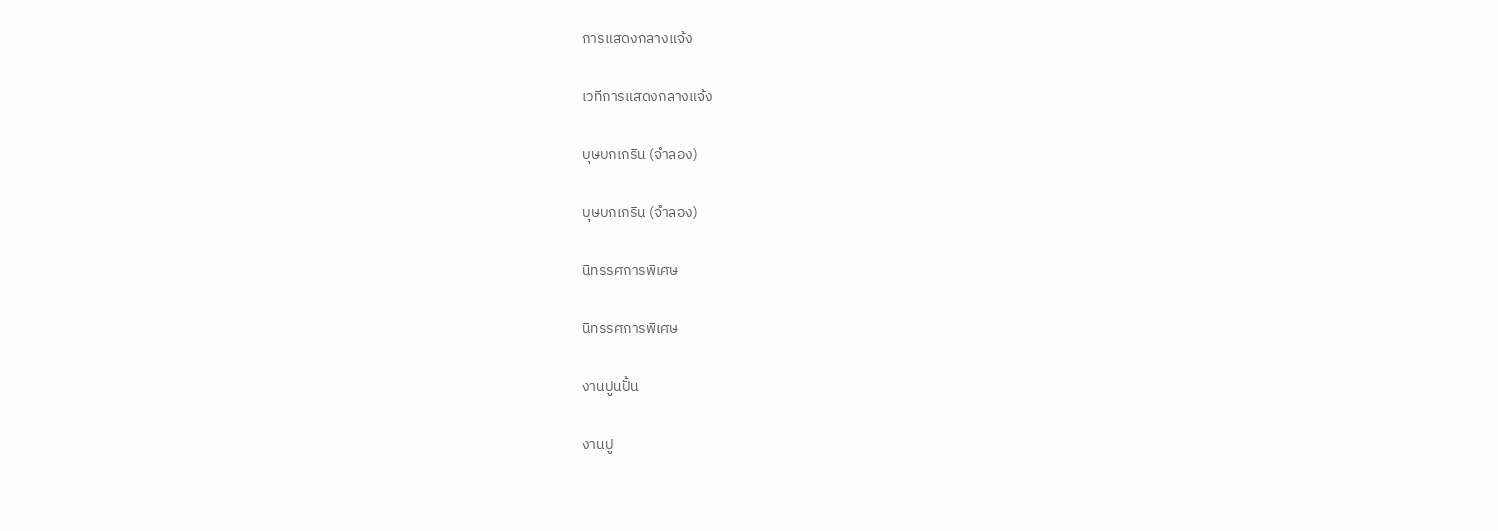การแสดงกลางแจ้ง

เวทีการแสดงกลางแจ้ง

บุษบกเกริน (จำลอง)

บุษบกเกริน (จำลอง)

นิทรรศการพิเศษ

นิทรรศการพิเศษ

งานปูนปั้น

งานปู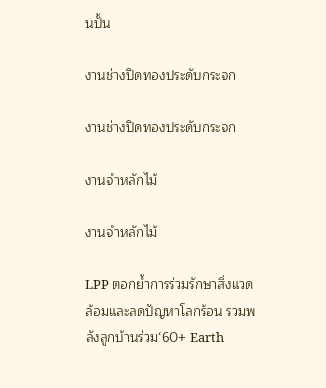นปั้น

งานช่างปิดทองประดับกระจก

งานช่างปิดทองประดับกระจก

งานจำหลักไม้

งานจำหลักไม้

LPP ตอกย้ำการร่วมรักษาสิ่งแวดล้อมและลดปัญหาโลกร้อน รวมพลังลูกบ้านร่วม‘60+ Earth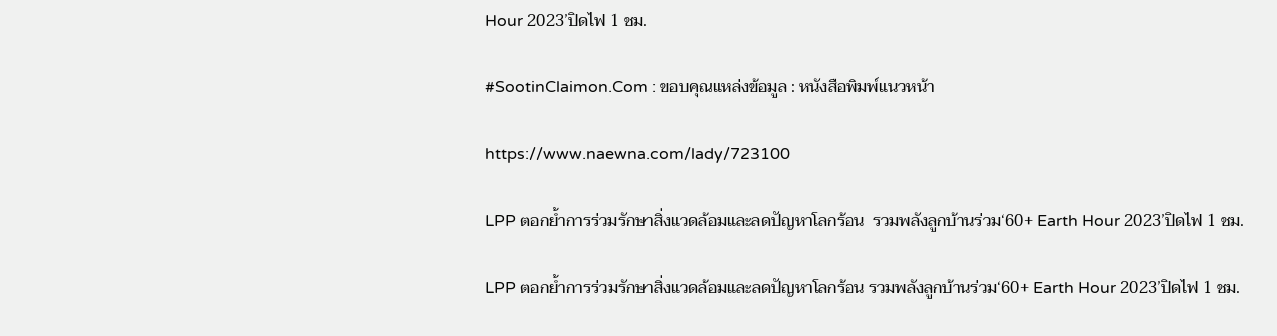Hour 2023’ปิดไฟ 1 ชม.

#SootinClaimon.Com : ขอบคุณแหล่งข้อมูล : หนังสือพิมพ์แนวหน้า

https://www.naewna.com/lady/723100

LPP ตอกย้ำการร่วมรักษาสิ่งแวดล้อมและลดปัญหาโลกร้อน  รวมพลังลูกบ้านร่วม‘60+ Earth Hour 2023’ปิดไฟ 1 ชม.

LPP ตอกย้ำการร่วมรักษาสิ่งแวดล้อมและลดปัญหาโลกร้อน รวมพลังลูกบ้านร่วม‘60+ Earth Hour 2023’ปิดไฟ 1 ชม.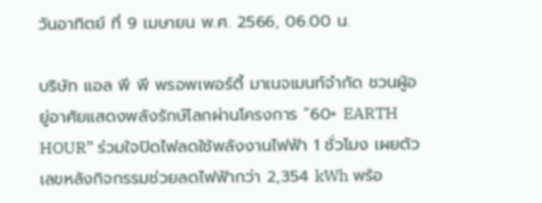วันอาทิตย์ ที่ 9 เมษายน พ.ศ. 2566, 06.00 น.

บริษัท แอล พี พี พรอพเพอร์ตี้ มาเนจเมนท์จำกัด ชวนผู้อยู่อาศัยแสดงพลังรักษ์โลกผ่านโครงการ “60+ EARTH HOUR” ร่วมใจปิดไฟลดใช้พลังงานไฟฟ้า 1 ชั่วโมง เผยตัวเลขหลังกิจกรรมช่วยลดไฟฟ้ากว่า 2,354 kWh พร้อ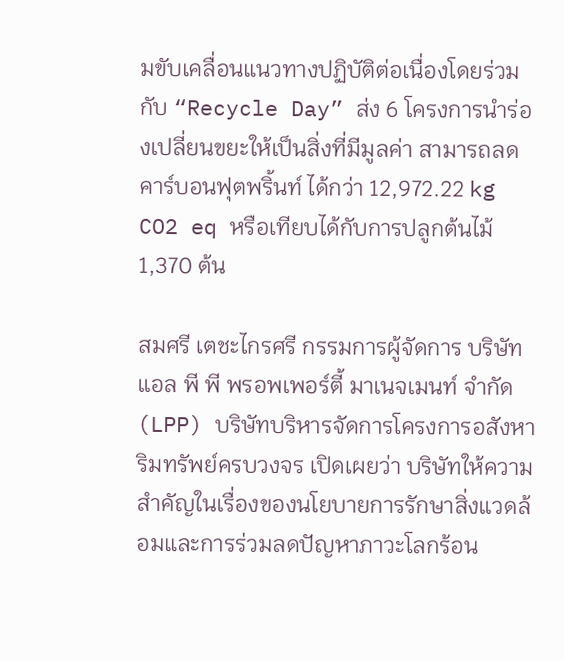มขับเคลื่อนแนวทางปฏิบัติต่อเนื่องโดยร่วมกับ “Recycle Day” ส่ง 6 โครงการนำร่องเปลี่ยนขยะให้เป็นสิ่งที่มีมูลค่า สามารถลดคาร์บอนฟุตพริ้นท์ ได้กว่า 12,972.22 kg CO2 eq หรือเทียบได้กับการปลูกต้นไม้ 1,370 ต้น

สมศรี เตชะไกรศรี กรรมการผู้จัดการ บริษัท แอล พี พี พรอพเพอร์ตี้ มาเนจเมนท์ จำกัด (LPP) บริษัทบริหารจัดการโครงการอสังหาริมทรัพย์ครบวงจร เปิดเผยว่า บริษัทให้ความสำคัญในเรื่องของนโยบายการรักษาสิ่งแวดล้อมและการร่วมลดปัญหาภาวะโลกร้อน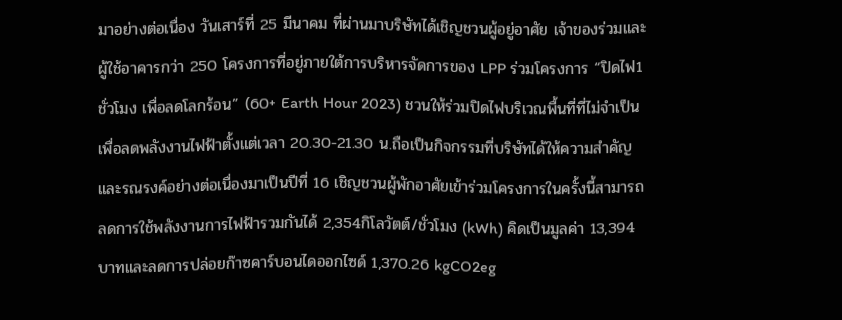มาอย่างต่อเนื่อง วันเสาร์ที่ 25 มีนาคม ที่ผ่านมาบริษัทได้เชิญชวนผู้อยู่อาศัย เจ้าของร่วมและผู้ใช้อาคารกว่า 250 โครงการที่อยู่ภายใต้การบริหารจัดการของ LPP ร่วมโครงการ “ปิดไฟ1 ชั่วโมง เพื่อลดโลกร้อน” (60+ Earth Hour 2023) ชวนให้ร่วมปิดไฟบริเวณพื้นที่ที่ไม่จำเป็นเพื่อลดพลังงานไฟฟ้าตั้งแต่เวลา 20.30-21.30 น.ถือเป็นกิจกรรมที่บริษัทได้ให้ความสำคัญและรณรงค์อย่างต่อเนื่องมาเป็นปีที่ 16 เชิญชวนผู้พักอาศัยเข้าร่วมโครงการในครั้งนี้สามารถลดการใช้พลังงานการไฟฟ้ารวมกันได้ 2,354กิโลวัตต์/ชั่วโมง (kWh) คิดเป็นมูลค่า 13,394 บาทและลดการปล่อยก๊าซคาร์บอนไดออกไซด์ 1,370.26 kgCO2eg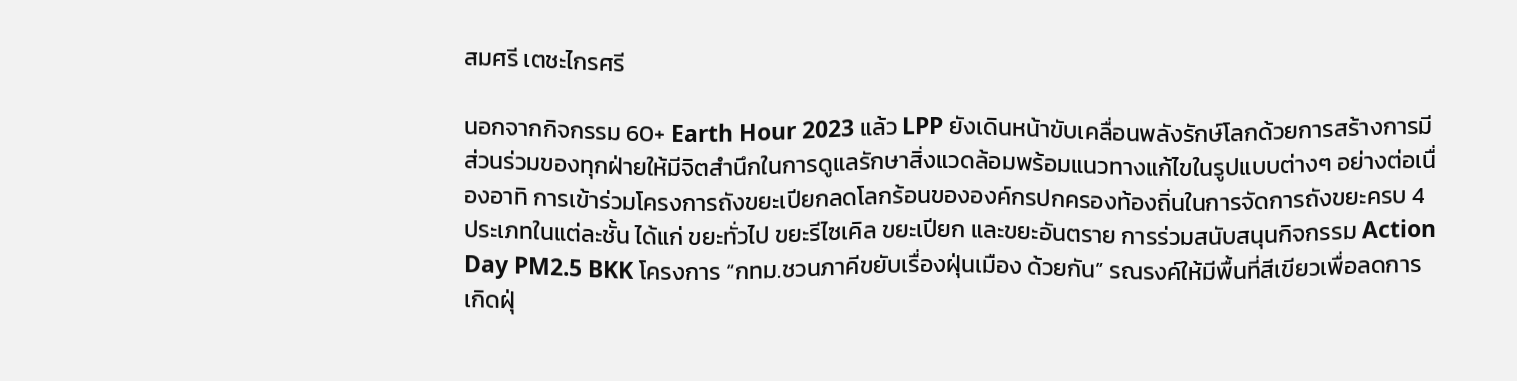สมศรี เตชะไกรศรี

นอกจากกิจกรรม 60+ Earth Hour 2023 แล้ว LPP ยังเดินหน้าขับเคลื่อนพลังรักษ์โลกด้วยการสร้างการมีส่วนร่วมของทุกฝ่ายให้มีจิตสำนึกในการดูแลรักษาสิ่งแวดล้อมพร้อมแนวทางแก้ไขในรูปแบบต่างๆ อย่างต่อเนื่องอาทิ การเข้าร่วมโครงการถังขยะเปียกลดโลกร้อนขององค์กรปกครองท้องถิ่นในการจัดการถังขยะครบ 4 ประเภทในแต่ละชั้น ได้แก่ ขยะทั่วไป ขยะรีไซเคิล ขยะเปียก และขยะอันตราย การร่วมสนับสนุนกิจกรรม Action Day PM2.5 BKK โครงการ “กทม.ชวนภาคีขยับเรื่องฝุ่นเมือง ด้วยกัน” รณรงค์ให้มีพื้นที่สีเขียวเพื่อลดการเกิดฝุ่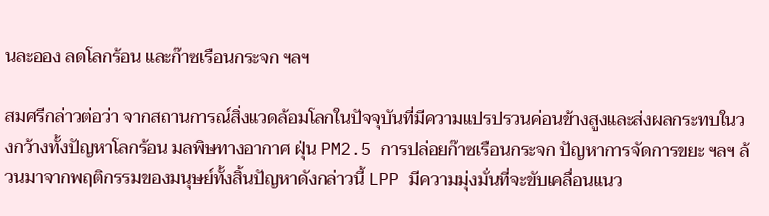นละออง ลดโลกร้อน และก๊าซเรือนกระจก ฯลฯ

สมศรีกล่าวต่อว่า จากสถานการณ์สิ่งแวดล้อมโลกในปัจจุบันที่มีความแปรปรวนค่อนข้างสูงและส่งผลกระทบในวงกว้างทั้งปัญหาโลกร้อน มลพิษทางอากาศ ฝุ่น PM2.5 การปล่อยก๊าซเรือนกระจก ปัญหาการจัดการขยะ ฯลฯ ล้วนมาจากพฤติกรรมของมนุษย์ทั้งสิ้นปัญหาดังกล่าวนี้ LPP มีความมุ่งมั่นที่จะขับเคลื่อนแนว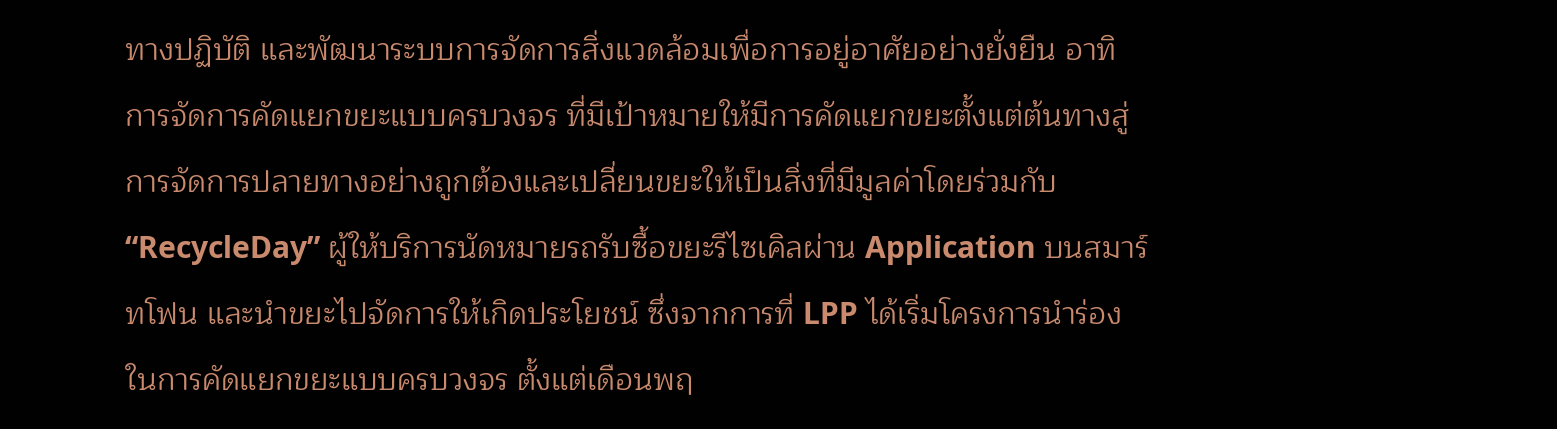ทางปฏิบัติ และพัฒนาระบบการจัดการสิ่งแวดล้อมเพื่อการอยู่อาศัยอย่างยั่งยืน อาทิ การจัดการคัดแยกขยะแบบครบวงจร ที่มีเป้าหมายให้มีการคัดแยกขยะตั้งแต่ต้นทางสู่การจัดการปลายทางอย่างถูกต้องและเปลี่ยนขยะให้เป็นสิ่งที่มีมูลค่าโดยร่วมกับ “RecycleDay” ผู้ให้บริการนัดหมายรถรับซื้อขยะรีไซเคิลผ่าน Application บนสมาร์ทโฟน และนำขยะไปจัดการให้เกิดประโยชน์ ซึ่งจากการที่ LPP ได้เริ่มโครงการนำร่องในการคัดแยกขยะแบบครบวงจร ตั้งแต่เดือนพฤ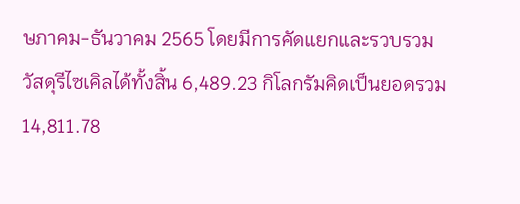ษภาคม-ธันวาคม 2565 โดยมีการคัดแยกและรวบรวมวัสดุรีไซเคิลได้ทั้งสิ้น 6,489.23 กิโลกรัมคิดเป็นยอดรวม 14,811.78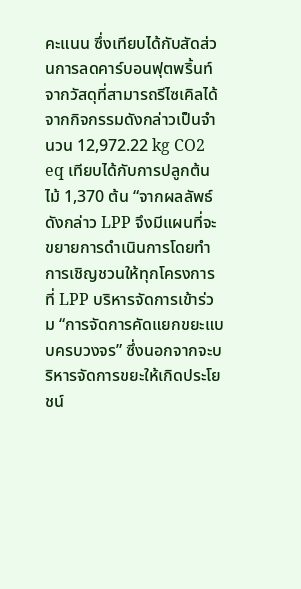คะแนน ซึ่งเทียบได้กับสัดส่วนการลดคาร์บอนฟุตพริ้นท์จากวัสดุที่สามารถรีไซเคิลได้จากกิจกรรมดังกล่าวเป็นจำนวน 12,972.22 kg CO2 eq เทียบได้กับการปลูกต้นไม้ 1,370 ต้น “จากผลลัพธ์ดังกล่าว LPP จึงมีแผนที่จะขยายการดำเนินการโดยทำการเชิญชวนให้ทุกโครงการที่ LPP บริหารจัดการเข้าร่วม “การจัดการคัดแยกขยะแบบครบวงจร” ซึ่งนอกจากจะบริหารจัดการขยะให้เกิดประโยชน์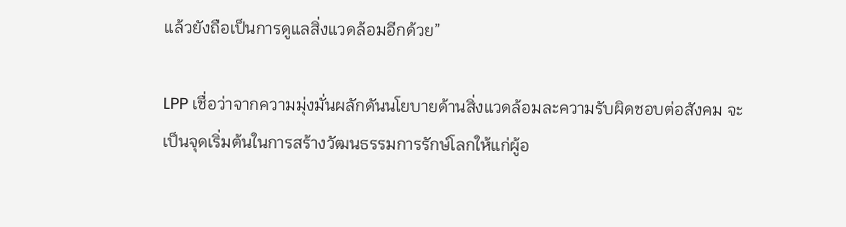แล้วยังถือเป็นการดูแลสิ่งแวดล้อมอีกด้วย”

LPP เชื่อว่าจากความมุ่งมั่นผลักดันนโยบายด้านสิ่งแวดล้อมละความรับผิดชอบต่อสังคม จะเป็นจุดเริ่มต้นในการสร้างวัฒนธรรมการรักษ์โลกให้แก่ผู้อ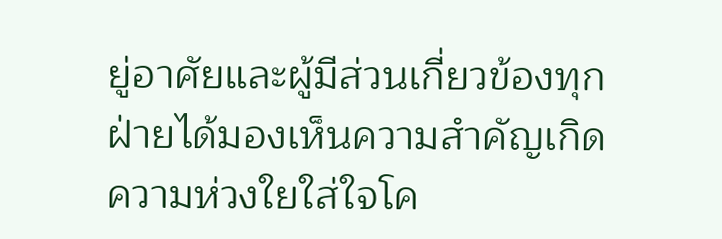ยู่อาศัยและผู้มีส่วนเกี่ยวข้องทุกฝ่ายได้มองเห็นความสำคัญเกิดความห่วงใยใส่ใจโค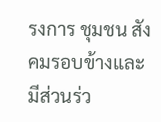รงการ ชุมชน สังคมรอบข้างและมีส่วนร่ว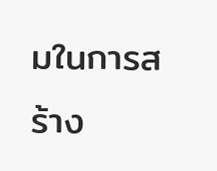มในการสร้าง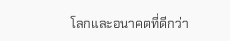โลกและอนาคตที่ดีกว่า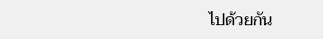ไปด้วยกัน